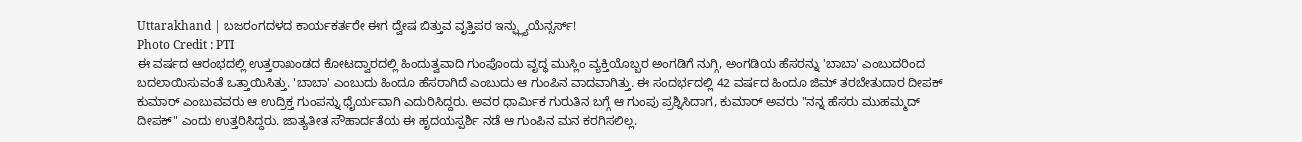Uttarakhand | ಬಜರಂಗದಳದ ಕಾರ್ಯಕರ್ತರೇ ಈಗ ದ್ವೇಷ ಬಿತ್ತುವ ವೃತ್ತಿಪರ ಇನ್ಫ್ಲ್ಯುಯೆನ್ಸರ್ಸ್!
Photo Credit : PTI
ಈ ವರ್ಷದ ಆರಂಭದಲ್ಲಿ ಉತ್ತರಾಖಂಡದ ಕೋಟದ್ವಾರದಲ್ಲಿ ಹಿಂದುತ್ವವಾದಿ ಗುಂಪೊಂದು ವೃದ್ಧ ಮುಸ್ಲಿಂ ವ್ಯಕ್ತಿಯೊಬ್ಬರ ಅಂಗಡಿಗೆ ನುಗ್ಗಿ, ಅಂಗಡಿಯ ಹೆಸರನ್ನು 'ಬಾಬಾ' ಎಂಬುದರಿಂದ ಬದಲಾಯಿಸುವಂತೆ ಒತ್ತಾಯಿಸಿತ್ತು. 'ಬಾಬಾ' ಎಂಬುದು ಹಿಂದೂ ಹೆಸರಾಗಿದೆ ಎಂಬುದು ಆ ಗುಂಪಿನ ವಾದವಾಗಿತ್ತು. ಈ ಸಂದರ್ಭದಲ್ಲಿ 42 ವರ್ಷದ ಹಿಂದೂ ಜಿಮ್ ತರಬೇತುದಾರ ದೀಪಕ್ ಕುಮಾರ್ ಎಂಬುವವರು ಆ ಉದ್ರಿಕ್ತ ಗುಂಪನ್ನು ಧೈರ್ಯವಾಗಿ ಎದುರಿಸಿದ್ದರು. ಅವರ ಧಾರ್ಮಿಕ ಗುರುತಿನ ಬಗ್ಗೆ ಆ ಗುಂಪು ಪ್ರಶ್ನಿಸಿದಾಗ, ಕುಮಾರ್ ಅವರು "ನನ್ನ ಹೆಸರು ಮುಹಮ್ಮದ್ ದೀಪಕ್" ಎಂದು ಉತ್ತರಿಸಿದ್ದರು. ಜಾತ್ಯತೀತ ಸೌಹಾರ್ದತೆಯ ಈ ಹೃದಯಸ್ಪರ್ಶಿ ನಡೆ ಆ ಗುಂಪಿನ ಮನ ಕರಗಿಸಲಿಲ್ಲ.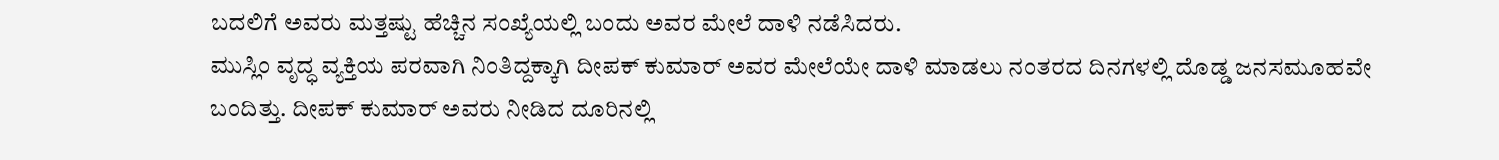ಬದಲಿಗೆ ಅವರು ಮತ್ತಷ್ಟು ಹೆಚ್ಚಿನ ಸಂಖ್ಯೆಯಲ್ಲಿ ಬಂದು ಅವರ ಮೇಲೆ ದಾಳಿ ನಡೆಸಿದರು.
ಮುಸ್ಲಿಂ ವೃದ್ಧ ವ್ಯಕ್ತಿಯ ಪರವಾಗಿ ನಿಂತಿದ್ದಕ್ಕಾಗಿ ದೀಪಕ್ ಕುಮಾರ್ ಅವರ ಮೇಲೆಯೇ ದಾಳಿ ಮಾಡಲು ನಂತರದ ದಿನಗಳಲ್ಲಿ ದೊಡ್ಡ ಜನಸಮೂಹವೇ ಬಂದಿತ್ತು. ದೀಪಕ್ ಕುಮಾರ್ ಅವರು ನೀಡಿದ ದೂರಿನಲ್ಲಿ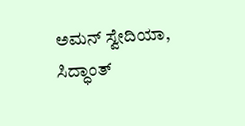ಅಮನ್ ಸ್ವೇದಿಯಾ, ಸಿದ್ಧಾಂತ್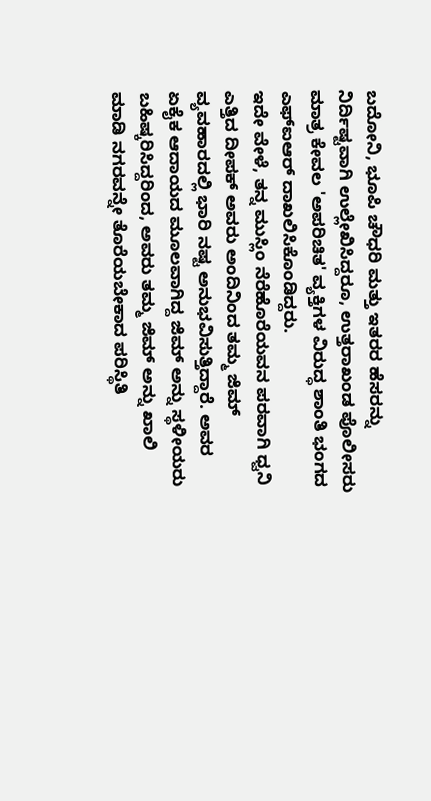ಬದೋನಿ, ಭೂಪಿ ಚೌಧರಿ ಮತ್ತು ಇತರರ ಹೆಸರನ್ನು ನಿರ್ದಿಷ್ಟವಾಗಿ ಉಲ್ಲೇಖಿಸಿದ್ದರೂ, ಉತ್ತರಾಖಂಡ ಪೊಲೀಸರು ಮಾತ್ರ ಕೇವಲ 'ಅಪರಿಚಿತ' ವ್ಯಕ್ತಿಗಳ ವಿರುದ್ಧ ಶಾಂತಿ ಭಂಗದ ಎಫ್ಐಆರ್ ದಾಖಲಿಸಿಕೊಂಡಿದ್ದರು.
ಇದೇ ವೇಳೆ, ತನ್ನ ಮುಸ್ಲಿಂ ನೆರೆಹೊರೆಯವನ ಪರವಾಗಿ ಧ್ವನಿ ಎತ್ತಿದ ದೀಪಕ್ ಅವರು ಅಂದಿನಿಂದ ತಮ್ಮ ಜಿಮ್ ವ್ಯವಹಾರದಲ್ಲಿ ಭಾರಿ ನಷ್ಟ ಅನುಭವಿಸುತ್ತಿದ್ದಾರೆ. ಅವರ ಏಕೈಕ ಆದಾಯದ ಮೂಲವಾಗಿದ್ದ ಜಿಮ್ ಅನ್ನು ಸ್ಥಳೀಯರು ಬಹಿಷ್ಕರಿಸಿದ್ದರಿಂದ, ಅವರು ತಮ್ಮ ಜಿಮ್ ಅನ್ನು ಖಾಲಿ ಮಾಡಿ ನಗರವನ್ನೇ ತೊರೆಯಬೇಕಾದ ಪರಿಸ್ಥಿತಿ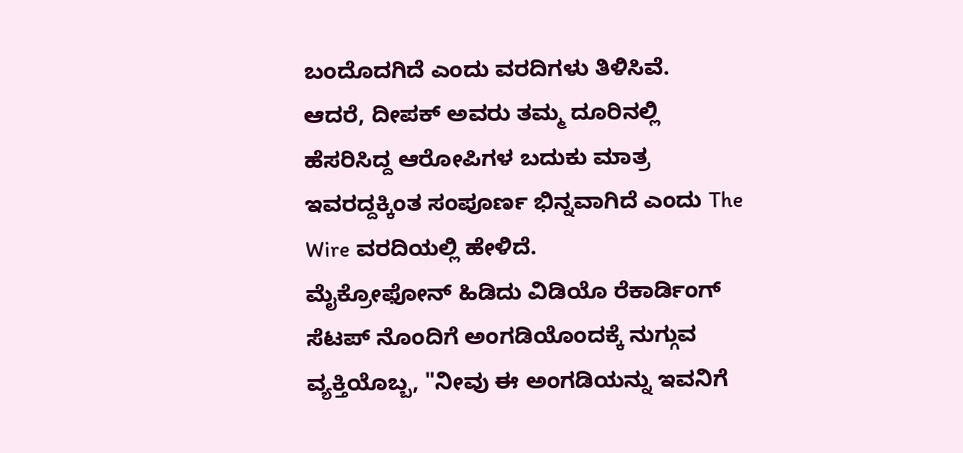ಬಂದೊದಗಿದೆ ಎಂದು ವರದಿಗಳು ತಿಳಿಸಿವೆ.
ಆದರೆ, ದೀಪಕ್ ಅವರು ತಮ್ಮ ದೂರಿನಲ್ಲಿ ಹೆಸರಿಸಿದ್ದ ಆರೋಪಿಗಳ ಬದುಕು ಮಾತ್ರ ಇವರದ್ದಕ್ಕಿಂತ ಸಂಪೂರ್ಣ ಭಿನ್ನವಾಗಿದೆ ಎಂದು The Wire ವರದಿಯಲ್ಲಿ ಹೇಳಿದೆ.
ಮೈಕ್ರೋಫೋನ್ ಹಿಡಿದು ವಿಡಿಯೊ ರೆಕಾರ್ಡಿಂಗ್ ಸೆಟಪ್ ನೊಂದಿಗೆ ಅಂಗಡಿಯೊಂದಕ್ಕೆ ನುಗ್ಗುವ ವ್ಯಕ್ತಿಯೊಬ್ಬ, "ನೀವು ಈ ಅಂಗಡಿಯನ್ನು ಇವನಿಗೆ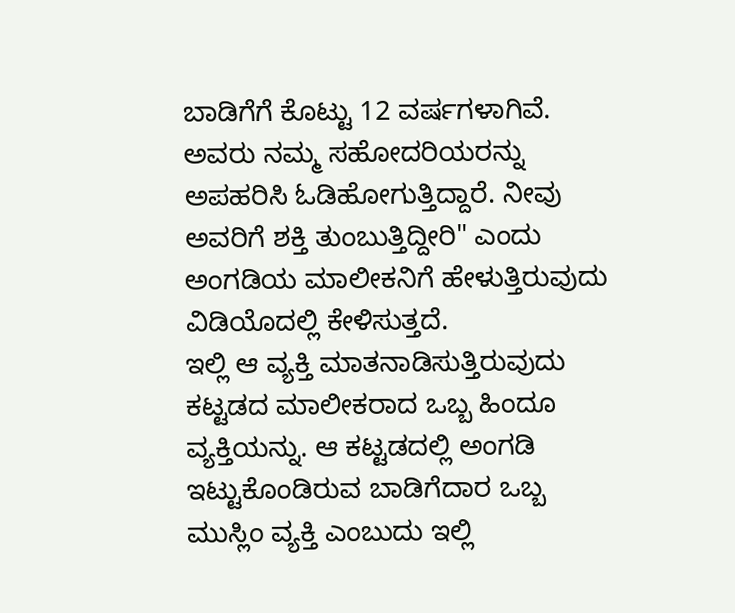ಬಾಡಿಗೆಗೆ ಕೊಟ್ಟು 12 ವರ್ಷಗಳಾಗಿವೆ. ಅವರು ನಮ್ಮ ಸಹೋದರಿಯರನ್ನು ಅಪಹರಿಸಿ ಓಡಿಹೋಗುತ್ತಿದ್ದಾರೆ. ನೀವು ಅವರಿಗೆ ಶಕ್ತಿ ತುಂಬುತ್ತಿದ್ದೀರಿ" ಎಂದು ಅಂಗಡಿಯ ಮಾಲೀಕನಿಗೆ ಹೇಳುತ್ತಿರುವುದು ವಿಡಿಯೊದಲ್ಲಿ ಕೇಳಿಸುತ್ತದೆ.
ಇಲ್ಲಿ ಆ ವ್ಯಕ್ತಿ ಮಾತನಾಡಿಸುತ್ತಿರುವುದು ಕಟ್ಟಡದ ಮಾಲೀಕರಾದ ಒಬ್ಬ ಹಿಂದೂ ವ್ಯಕ್ತಿಯನ್ನು. ಆ ಕಟ್ಟಡದಲ್ಲಿ ಅಂಗಡಿ ಇಟ್ಟುಕೊಂಡಿರುವ ಬಾಡಿಗೆದಾರ ಒಬ್ಬ ಮುಸ್ಲಿಂ ವ್ಯಕ್ತಿ ಎಂಬುದು ಇಲ್ಲಿ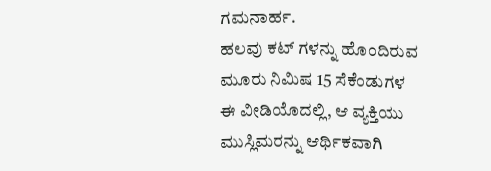ಗಮನಾರ್ಹ.
ಹಲವು ಕಟ್ ಗಳನ್ನು ಹೊಂದಿರುವ ಮೂರು ನಿಮಿಷ 15 ಸೆಕೆಂಡುಗಳ ಈ ವೀಡಿಯೊದಲ್ಲಿ, ಆ ವ್ಯಕ್ತಿಯು ಮುಸ್ಲಿಮರನ್ನು ಆರ್ಥಿಕವಾಗಿ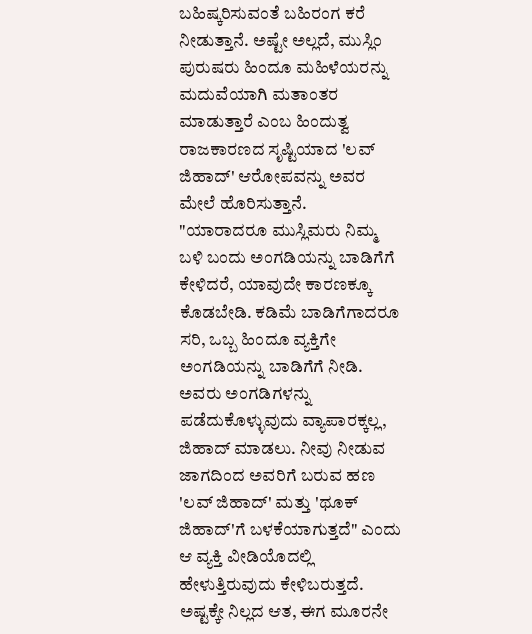ಬಹಿಷ್ಕರಿಸುವಂತೆ ಬಹಿರಂಗ ಕರೆ ನೀಡುತ್ತಾನೆ. ಅಷ್ಟೇ ಅಲ್ಲದೆ, ಮುಸ್ಲಿಂ ಪುರುಷರು ಹಿಂದೂ ಮಹಿಳೆಯರನ್ನು ಮದುವೆಯಾಗಿ ಮತಾಂತರ ಮಾಡುತ್ತಾರೆ ಎಂಬ ಹಿಂದುತ್ವ ರಾಜಕಾರಣದ ಸೃಷ್ಟಿಯಾದ 'ಲವ್ ಜಿಹಾದ್' ಆರೋಪವನ್ನು ಅವರ ಮೇಲೆ ಹೊರಿಸುತ್ತಾನೆ.
"ಯಾರಾದರೂ ಮುಸ್ಲಿಮರು ನಿಮ್ಮ ಬಳಿ ಬಂದು ಅಂಗಡಿಯನ್ನು ಬಾಡಿಗೆಗೆ ಕೇಳಿದರೆ, ಯಾವುದೇ ಕಾರಣಕ್ಕೂ ಕೊಡಬೇಡಿ. ಕಡಿಮೆ ಬಾಡಿಗೆಗಾದರೂ ಸರಿ, ಒಬ್ಬ ಹಿಂದೂ ವ್ಯಕ್ತಿಗೇ ಅಂಗಡಿಯನ್ನು ಬಾಡಿಗೆಗೆ ನೀಡಿ. ಅವರು ಅಂಗಡಿಗಳನ್ನು ಪಡೆದುಕೊಳ್ಳುವುದು ವ್ಯಾಪಾರಕ್ಕಲ್ಲ, ಜಿಹಾದ್ ಮಾಡಲು. ನೀವು ನೀಡುವ ಜಾಗದಿಂದ ಅವರಿಗೆ ಬರುವ ಹಣ 'ಲವ್ ಜಿಹಾದ್' ಮತ್ತು 'ಥೂಕ್ ಜಿಹಾದ್'ಗೆ ಬಳಕೆಯಾಗುತ್ತದೆ" ಎಂದು ಆ ವ್ಯಕ್ತಿ ವೀಡಿಯೊದಲ್ಲಿ ಹೇಳುತ್ತಿರುವುದು ಕೇಳಿಬರುತ್ತದೆ.
ಅಷ್ಟಕ್ಕೇ ನಿಲ್ಲದ ಆತ, ಈಗ ಮೂರನೇ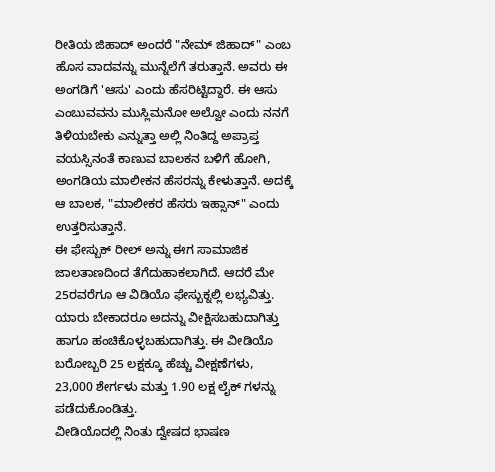ರೀತಿಯ ಜಿಹಾದ್ ಅಂದರೆ "ನೇಮ್ ಜಿಹಾದ್" ಎಂಬ ಹೊಸ ವಾದವನ್ನು ಮುನ್ನೆಲೆಗೆ ತರುತ್ತಾನೆ. ಅವರು ಈ ಅಂಗಡಿಗೆ 'ಆಸು' ಎಂದು ಹೆಸರಿಟ್ಟಿದ್ದಾರೆ. ಈ ಆಸು ಎಂಬುವವನು ಮುಸ್ಲಿಮನೋ ಅಲ್ವೋ ಎಂದು ನನಗೆ ತಿಳಿಯಬೇಕು ಎನ್ನುತ್ತಾ ಅಲ್ಲಿ ನಿಂತಿದ್ದ ಅಪ್ರಾಪ್ತ ವಯಸ್ಸಿನಂತೆ ಕಾಣುವ ಬಾಲಕನ ಬಳಿಗೆ ಹೋಗಿ, ಅಂಗಡಿಯ ಮಾಲೀಕನ ಹೆಸರನ್ನು ಕೇಳುತ್ತಾನೆ. ಅದಕ್ಕೆ ಆ ಬಾಲಕ, "ಮಾಲೀಕರ ಹೆಸರು ಇಹ್ಸಾನ್" ಎಂದು ಉತ್ತರಿಸುತ್ತಾನೆ.
ಈ ಫೇಸ್ಬುಕ್ ರೀಲ್ ಅನ್ನು ಈಗ ಸಾಮಾಜಿಕ ಜಾಲತಾಣದಿಂದ ತೆಗೆದುಹಾಕಲಾಗಿದೆ. ಆದರೆ ಮೇ 25ರವರೆಗೂ ಆ ವಿಡಿಯೊ ಫೇಸ್ಬುಕ್ನಲ್ಲಿ ಲಭ್ಯವಿತ್ತು. ಯಾರು ಬೇಕಾದರೂ ಅದನ್ನು ವೀಕ್ಷಿಸಬಹುದಾಗಿತ್ತು ಹಾಗೂ ಹಂಚಿಕೊಳ್ಳಬಹುದಾಗಿತ್ತು. ಈ ವೀಡಿಯೊ ಬರೋಬ್ಬರಿ 25 ಲಕ್ಷಕ್ಕೂ ಹೆಚ್ಚು ವೀಕ್ಷಣೆಗಳು, 23,000 ಶೇರ್ಗಳು ಮತ್ತು 1.90 ಲಕ್ಷ ಲೈಕ್ ಗಳನ್ನು ಪಡೆದುಕೊಂಡಿತ್ತು.
ವೀಡಿಯೊದಲ್ಲಿ ನಿಂತು ದ್ವೇಷದ ಭಾಷಣ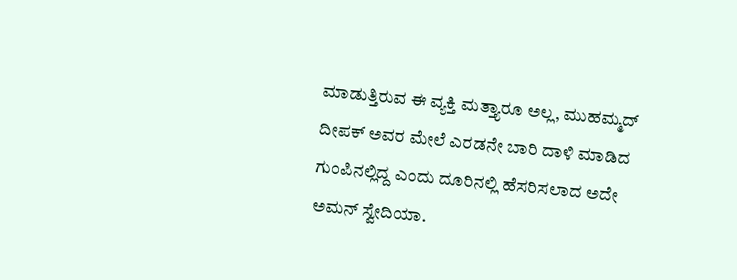ಮಾಡುತ್ತಿರುವ ಈ ವ್ಯಕ್ತಿ ಮತ್ತ್ಯಾರೂ ಅಲ್ಲ, ಮುಹಮ್ಮದ್ ದೀಪಕ್ ಅವರ ಮೇಲೆ ಎರಡನೇ ಬಾರಿ ದಾಳಿ ಮಾಡಿದ ಗುಂಪಿನಲ್ಲಿದ್ದ ಎಂದು ದೂರಿನಲ್ಲಿ ಹೆಸರಿಸಲಾದ ಅದೇ ಅಮನ್ ಸ್ವೇದಿಯಾ.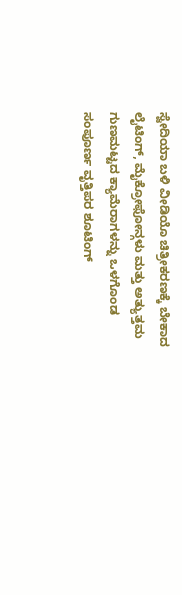ಸ್ವೇದಿಯಾ ಬಳಿ ವೀಡಿಯೊ ಚಿತ್ರೀಕರಣಕ್ಕೆ ಬೇಕಾದ ಲೈಟಿಂಗ್, ಮೈಕ್ರೋಫೋನ್ಗಳು ಮತ್ತು ಅತ್ಯುತ್ತಮ ಗುಣಮಟ್ಟದ ಕ್ಯಾಮೆರಾಗಳನ್ನು ಒಳಗೊಂಡ ಸಂಪೂರ್ಣ ವೃತ್ತಿಪರ ಶೂಟಿಂಗ್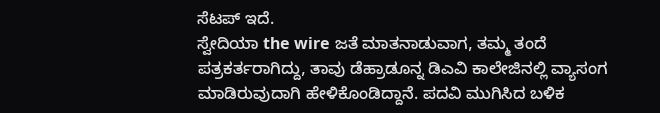ಸೆಟಪ್ ಇದೆ.
ಸ್ವೇದಿಯಾ the wire ಜತೆ ಮಾತನಾಡುವಾಗ, ತಮ್ಮ ತಂದೆ ಪತ್ರಕರ್ತರಾಗಿದ್ದು, ತಾವು ಡೆಹ್ರಾಡೂನ್ನ ಡಿಎವಿ ಕಾಲೇಜಿನಲ್ಲಿ ವ್ಯಾಸಂಗ ಮಾಡಿರುವುದಾಗಿ ಹೇಳಿಕೊಂಡಿದ್ದಾನೆ. ಪದವಿ ಮುಗಿಸಿದ ಬಳಿಕ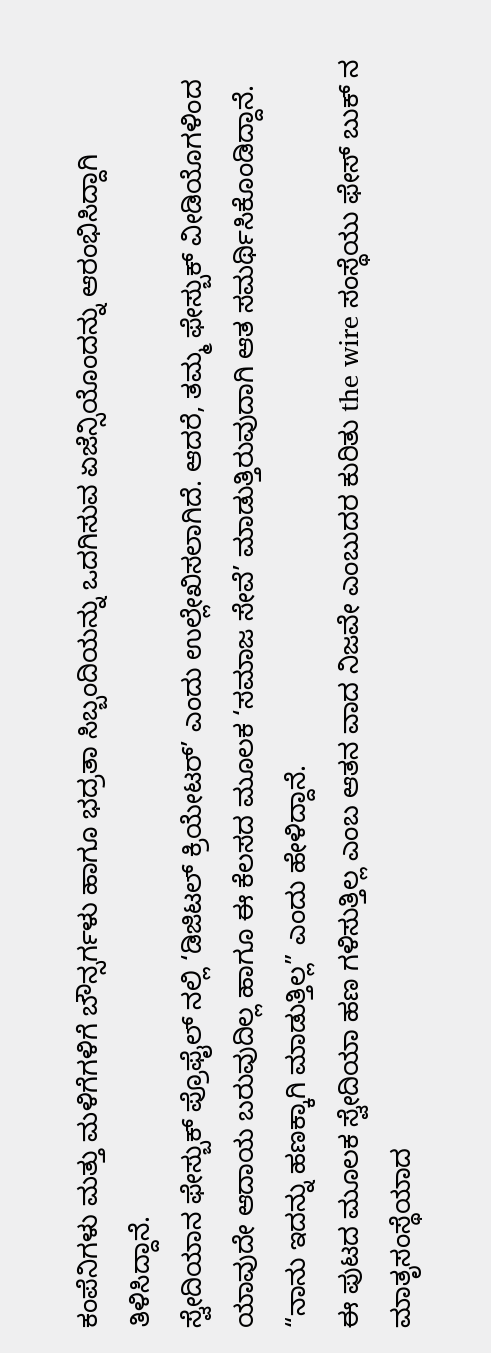ಕಂಪೆನಿಗಳು ಮತ್ತು ಮಳಿಗೆಗಳಿಗೆ ಬೌನ್ಸರ್ಗಳು ಹಾಗೂ ಭದ್ರತಾ ಸಿಬ್ಬಂದಿಯನ್ನು ಒದಗಿಸುವ ಏಜೆನ್ಸಿಯೊಂದನ್ನು ಆರಂಭಿಸಿದ್ದಾಗಿ ತಿಳಿಸಿದ್ದಾನೆ.
ಸ್ವೇದಿಯಾನ ಫೇಸ್ಬುಕ್ ಪ್ರೊಫೈಲ್ ನಲ್ಲಿ ‘ಡಿಜಿಟಲ್ ಕ್ರಿಯೇಟರ್’ ಎಂದು ಉಲ್ಲೇಖಿಸಲಾಗಿದೆ. ಆದರೆ, ತಮ್ಮ ಫೇಸ್ಬುಕ್ ವೀಡಿಯೊಗಳಿಂದ ಯಾವುದೇ ಆದಾಯ ಬರುವುದಿಲ್ಲ ಹಾಗೂ ಈ ಕೆಲಸದ ಮೂಲಕ ‘ಸಮಾಜ ಸೇವೆ’ ಮಾಡುತ್ತಿರುವುದಾಗಿ ಆತ ಸಮರ್ಥಿಸಿಕೊಂಡಿದ್ದಾನೆ. “ನಾನು ಇದನ್ನು ಹಣಕ್ಕಾಗಿ ಮಾಡುತ್ತಿಲ್ಲ” ಎಂದು ಹೇಳಿದ್ದಾನೆ.
ಈ ಪುಟದ ಮೂಲಕ ಸ್ವೇದಿಯಾ ಹಣ ಗಳಿಸುತ್ತಿಲ್ಲ ಎಂಬ ಆತನ ವಾದ ನಿಜವೇ ಎಂಬುದರ ಕುರಿತು the wire ಸಂಸ್ಥೆಯು ಫೇಸ್ ಬುಕ್ ನ ಮಾತೃಸಂಸ್ಥೆಯಾದ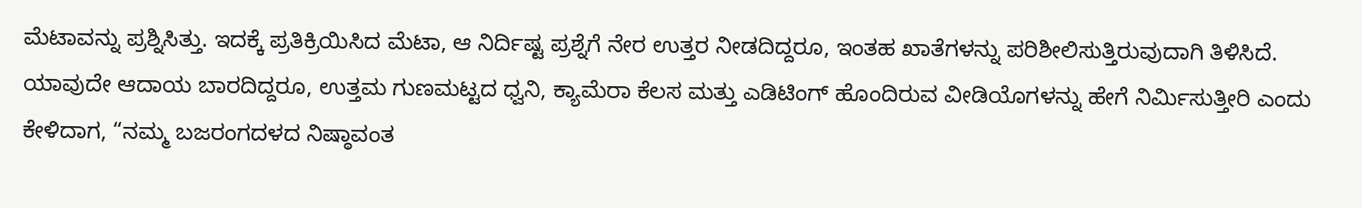ಮೆಟಾವನ್ನು ಪ್ರಶ್ನಿಸಿತ್ತು. ಇದಕ್ಕೆ ಪ್ರತಿಕ್ರಿಯಿಸಿದ ಮೆಟಾ, ಆ ನಿರ್ದಿಷ್ಟ ಪ್ರಶ್ನೆಗೆ ನೇರ ಉತ್ತರ ನೀಡದಿದ್ದರೂ, ಇಂತಹ ಖಾತೆಗಳನ್ನು ಪರಿಶೀಲಿಸುತ್ತಿರುವುದಾಗಿ ತಿಳಿಸಿದೆ.
ಯಾವುದೇ ಆದಾಯ ಬಾರದಿದ್ದರೂ, ಉತ್ತಮ ಗುಣಮಟ್ಟದ ಧ್ವನಿ, ಕ್ಯಾಮೆರಾ ಕೆಲಸ ಮತ್ತು ಎಡಿಟಿಂಗ್ ಹೊಂದಿರುವ ವೀಡಿಯೊಗಳನ್ನು ಹೇಗೆ ನಿರ್ಮಿಸುತ್ತೀರಿ ಎಂದು ಕೇಳಿದಾಗ, “ನಮ್ಮ ಬಜರಂಗದಳದ ನಿಷ್ಠಾವಂತ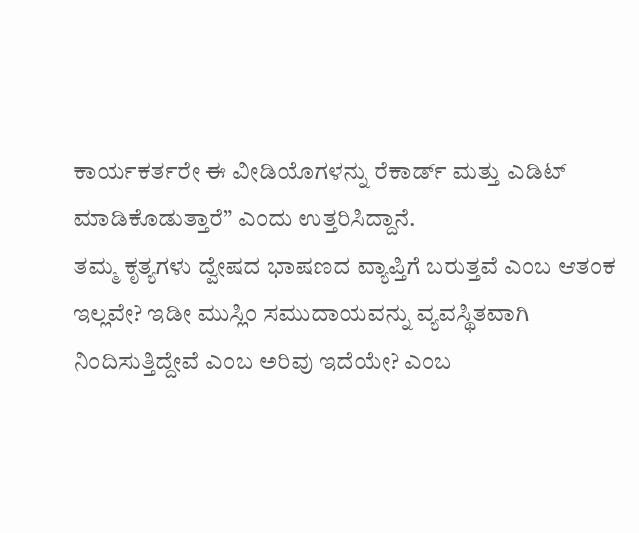ಕಾರ್ಯಕರ್ತರೇ ಈ ವೀಡಿಯೊಗಳನ್ನು ರೆಕಾರ್ಡ್ ಮತ್ತು ಎಡಿಟ್ ಮಾಡಿಕೊಡುತ್ತಾರೆ” ಎಂದು ಉತ್ತರಿಸಿದ್ದಾನೆ.
ತಮ್ಮ ಕೃತ್ಯಗಳು ದ್ವೇಷದ ಭಾಷಣದ ವ್ಯಾಪ್ತಿಗೆ ಬರುತ್ತವೆ ಎಂಬ ಆತಂಕ ಇಲ್ಲವೇ? ಇಡೀ ಮುಸ್ಲಿಂ ಸಮುದಾಯವನ್ನು ವ್ಯವಸ್ಥಿತವಾಗಿ ನಿಂದಿಸುತ್ತಿದ್ದೇವೆ ಎಂಬ ಅರಿವು ಇದೆಯೇ? ಎಂಬ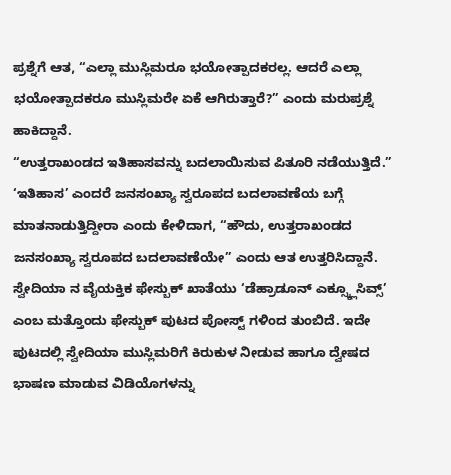ಪ್ರಶ್ನೆಗೆ ಆತ, “ಎಲ್ಲಾ ಮುಸ್ಲಿಮರೂ ಭಯೋತ್ಪಾದಕರಲ್ಲ. ಆದರೆ ಎಲ್ಲಾ ಭಯೋತ್ಪಾದಕರೂ ಮುಸ್ಲಿಮರೇ ಏಕೆ ಆಗಿರುತ್ತಾರೆ?” ಎಂದು ಮರುಪ್ರಶ್ನೆ ಹಾಕಿದ್ದಾನೆ.
“ಉತ್ತರಾಖಂಡದ ಇತಿಹಾಸವನ್ನು ಬದಲಾಯಿಸುವ ಪಿತೂರಿ ನಡೆಯುತ್ತಿದೆ.” ‘ಇತಿಹಾಸ’ ಎಂದರೆ ಜನಸಂಖ್ಯಾ ಸ್ವರೂಪದ ಬದಲಾವಣೆಯ ಬಗ್ಗೆ ಮಾತನಾಡುತ್ತಿದ್ದೀರಾ ಎಂದು ಕೇಳಿದಾಗ, “ಹೌದು, ಉತ್ತರಾಖಂಡದ ಜನಸಂಖ್ಯಾ ಸ್ವರೂಪದ ಬದಲಾವಣೆಯೇ” ಎಂದು ಆತ ಉತ್ತರಿಸಿದ್ದಾನೆ.
ಸ್ವೇದಿಯಾ ನ ವೈಯಕ್ತಿಕ ಫೇಸ್ಬುಕ್ ಖಾತೆಯು ‘ಡೆಹ್ರಾಡೂನ್ ಎಕ್ಸ್ಕ್ಲೂಸಿವ್ಸ್’ ಎಂಬ ಮತ್ತೊಂದು ಫೇಸ್ಬುಕ್ ಪುಟದ ಪೋಸ್ಟ್ ಗಳಿಂದ ತುಂಬಿದೆ. ಇದೇ ಪುಟದಲ್ಲಿ ಸ್ವೇದಿಯಾ ಮುಸ್ಲಿಮರಿಗೆ ಕಿರುಕುಳ ನೀಡುವ ಹಾಗೂ ದ್ವೇಷದ ಭಾಷಣ ಮಾಡುವ ವಿಡಿಯೊಗಳನ್ನು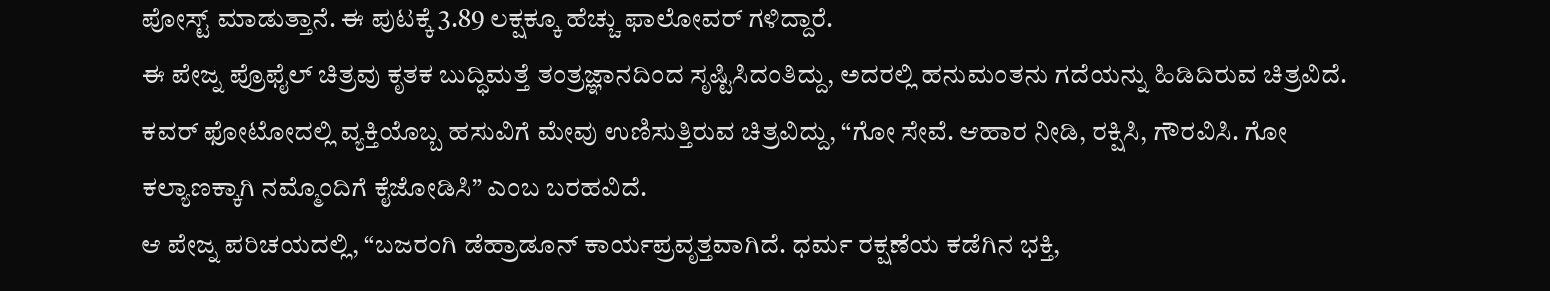ಪೋಸ್ಟ್ ಮಾಡುತ್ತಾನೆ. ಈ ಪುಟಕ್ಕೆ 3.89 ಲಕ್ಷಕ್ಕೂ ಹೆಚ್ಚು ಫಾಲೋವರ್ ಗಳಿದ್ದಾರೆ.
ಈ ಪೇಜ್ನ ಪ್ರೊಫೈಲ್ ಚಿತ್ರವು ಕೃತಕ ಬುದ್ಧಿಮತ್ತೆ ತಂತ್ರಜ್ಞಾನದಿಂದ ಸೃಷ್ಟಿಸಿದಂತಿದ್ದು, ಅದರಲ್ಲಿ ಹನುಮಂತನು ಗದೆಯನ್ನು ಹಿಡಿದಿರುವ ಚಿತ್ರವಿದೆ. ಕವರ್ ಫೋಟೋದಲ್ಲಿ ವ್ಯಕ್ತಿಯೊಬ್ಬ ಹಸುವಿಗೆ ಮೇವು ಉಣಿಸುತ್ತಿರುವ ಚಿತ್ರವಿದ್ದು, “ಗೋ ಸೇವೆ. ಆಹಾರ ನೀಡಿ, ರಕ್ಷಿಸಿ, ಗೌರವಿಸಿ. ಗೋ ಕಲ್ಯಾಣಕ್ಕಾಗಿ ನಮ್ಮೊಂದಿಗೆ ಕೈಜೋಡಿಸಿ” ಎಂಬ ಬರಹವಿದೆ.
ಆ ಪೇಜ್ನ ಪರಿಚಯದಲ್ಲಿ, “ಬಜರಂಗಿ ಡೆಹ್ರಾಡೂನ್ ಕಾರ್ಯಪ್ರವೃತ್ತವಾಗಿದೆ. ಧರ್ಮ ರಕ್ಷಣೆಯ ಕಡೆಗಿನ ಭಕ್ತಿ,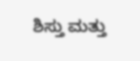ಶಿಸ್ತು ಮತ್ತು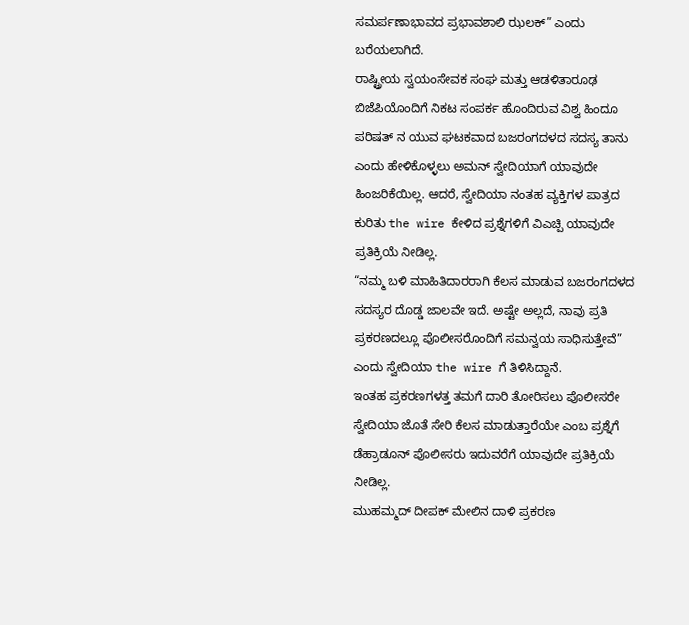ಸಮರ್ಪಣಾಭಾವದ ಪ್ರಭಾವಶಾಲಿ ಝಲಕ್” ಎಂದು ಬರೆಯಲಾಗಿದೆ.
ರಾಷ್ಟ್ರೀಯ ಸ್ವಯಂಸೇವಕ ಸಂಘ ಮತ್ತು ಆಡಳಿತಾರೂಢ ಬಿಜೆಪಿಯೊಂದಿಗೆ ನಿಕಟ ಸಂಪರ್ಕ ಹೊಂದಿರುವ ವಿಶ್ವ ಹಿಂದೂ ಪರಿಷತ್ ನ ಯುವ ಘಟಕವಾದ ಬಜರಂಗದಳದ ಸದಸ್ಯ ತಾನು ಎಂದು ಹೇಳಿಕೊಳ್ಳಲು ಅಮನ್ ಸ್ವೇದಿಯಾಗೆ ಯಾವುದೇ ಹಿಂಜರಿಕೆಯಿಲ್ಲ. ಆದರೆ, ಸ್ವೇದಿಯಾ ನಂತಹ ವ್ಯಕ್ತಿಗಳ ಪಾತ್ರದ ಕುರಿತು the wire ಕೇಳಿದ ಪ್ರಶ್ನೆಗಳಿಗೆ ವಿಎಚ್ಪಿ ಯಾವುದೇ ಪ್ರತಿಕ್ರಿಯೆ ನೀಡಿಲ್ಲ.
“ನಮ್ಮ ಬಳಿ ಮಾಹಿತಿದಾರರಾಗಿ ಕೆಲಸ ಮಾಡುವ ಬಜರಂಗದಳದ ಸದಸ್ಯರ ದೊಡ್ಡ ಜಾಲವೇ ಇದೆ. ಅಷ್ಟೇ ಅಲ್ಲದೆ, ನಾವು ಪ್ರತಿ ಪ್ರಕರಣದಲ್ಲೂ ಪೊಲೀಸರೊಂದಿಗೆ ಸಮನ್ವಯ ಸಾಧಿಸುತ್ತೇವೆ” ಎಂದು ಸ್ವೇದಿಯಾ the wire ಗೆ ತಿಳಿಸಿದ್ದಾನೆ.
ಇಂತಹ ಪ್ರಕರಣಗಳತ್ತ ತಮಗೆ ದಾರಿ ತೋರಿಸಲು ಪೊಲೀಸರೇ ಸ್ವೇದಿಯಾ ಜೊತೆ ಸೇರಿ ಕೆಲಸ ಮಾಡುತ್ತಾರೆಯೇ ಎಂಬ ಪ್ರಶ್ನೆಗೆ ಡೆಹ್ರಾಡೂನ್ ಪೊಲೀಸರು ಇದುವರೆಗೆ ಯಾವುದೇ ಪ್ರತಿಕ್ರಿಯೆ ನೀಡಿಲ್ಲ.
ಮುಹಮ್ಮದ್ ದೀಪಕ್ ಮೇಲಿನ ದಾಳಿ ಪ್ರಕರಣ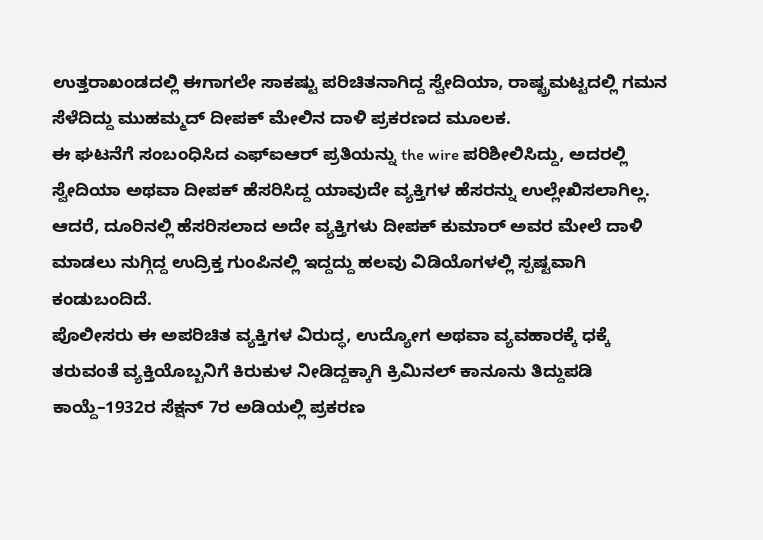ಉತ್ತರಾಖಂಡದಲ್ಲಿ ಈಗಾಗಲೇ ಸಾಕಷ್ಟು ಪರಿಚಿತನಾಗಿದ್ದ ಸ್ವೇದಿಯಾ, ರಾಷ್ಟ್ರಮಟ್ಟದಲ್ಲಿ ಗಮನ ಸೆಳೆದಿದ್ದು ಮುಹಮ್ಮದ್ ದೀಪಕ್ ಮೇಲಿನ ದಾಳಿ ಪ್ರಕರಣದ ಮೂಲಕ.
ಈ ಘಟನೆಗೆ ಸಂಬಂಧಿಸಿದ ಎಫ್ಐಆರ್ ಪ್ರತಿಯನ್ನು the wire ಪರಿಶೀಲಿಸಿದ್ದು, ಅದರಲ್ಲಿ ಸ್ವೇದಿಯಾ ಅಥವಾ ದೀಪಕ್ ಹೆಸರಿಸಿದ್ದ ಯಾವುದೇ ವ್ಯಕ್ತಿಗಳ ಹೆಸರನ್ನು ಉಲ್ಲೇಖಿಸಲಾಗಿಲ್ಲ. ಆದರೆ, ದೂರಿನಲ್ಲಿ ಹೆಸರಿಸಲಾದ ಅದೇ ವ್ಯಕ್ತಿಗಳು ದೀಪಕ್ ಕುಮಾರ್ ಅವರ ಮೇಲೆ ದಾಳಿ ಮಾಡಲು ನುಗ್ಗಿದ್ದ ಉದ್ರಿಕ್ತ ಗುಂಪಿನಲ್ಲಿ ಇದ್ದದ್ದು ಹಲವು ವಿಡಿಯೊಗಳಲ್ಲಿ ಸ್ಪಷ್ಟವಾಗಿ ಕಂಡುಬಂದಿದೆ.
ಪೊಲೀಸರು ಈ ಅಪರಿಚಿತ ವ್ಯಕ್ತಿಗಳ ವಿರುದ್ಧ, ಉದ್ಯೋಗ ಅಥವಾ ವ್ಯವಹಾರಕ್ಕೆ ಧಕ್ಕೆ ತರುವಂತೆ ವ್ಯಕ್ತಿಯೊಬ್ಬನಿಗೆ ಕಿರುಕುಳ ನೀಡಿದ್ದಕ್ಕಾಗಿ ಕ್ರಿಮಿನಲ್ ಕಾನೂನು ತಿದ್ದುಪಡಿ ಕಾಯ್ದೆ–1932ರ ಸೆಕ್ಷನ್ 7ರ ಅಡಿಯಲ್ಲಿ ಪ್ರಕರಣ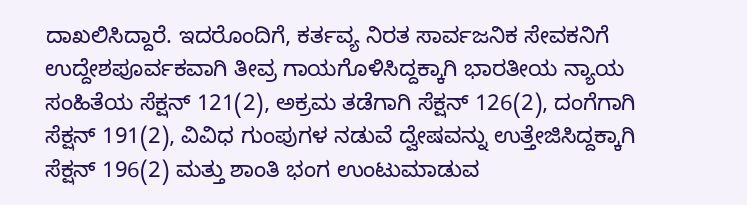ದಾಖಲಿಸಿದ್ದಾರೆ. ಇದರೊಂದಿಗೆ, ಕರ್ತವ್ಯ ನಿರತ ಸಾರ್ವಜನಿಕ ಸೇವಕನಿಗೆ ಉದ್ದೇಶಪೂರ್ವಕವಾಗಿ ತೀವ್ರ ಗಾಯಗೊಳಿಸಿದ್ದಕ್ಕಾಗಿ ಭಾರತೀಯ ನ್ಯಾಯ ಸಂಹಿತೆಯ ಸೆಕ್ಷನ್ 121(2), ಅಕ್ರಮ ತಡೆಗಾಗಿ ಸೆಕ್ಷನ್ 126(2), ದಂಗೆಗಾಗಿ ಸೆಕ್ಷನ್ 191(2), ವಿವಿಧ ಗುಂಪುಗಳ ನಡುವೆ ದ್ವೇಷವನ್ನು ಉತ್ತೇಜಿಸಿದ್ದಕ್ಕಾಗಿ ಸೆಕ್ಷನ್ 196(2) ಮತ್ತು ಶಾಂತಿ ಭಂಗ ಉಂಟುಮಾಡುವ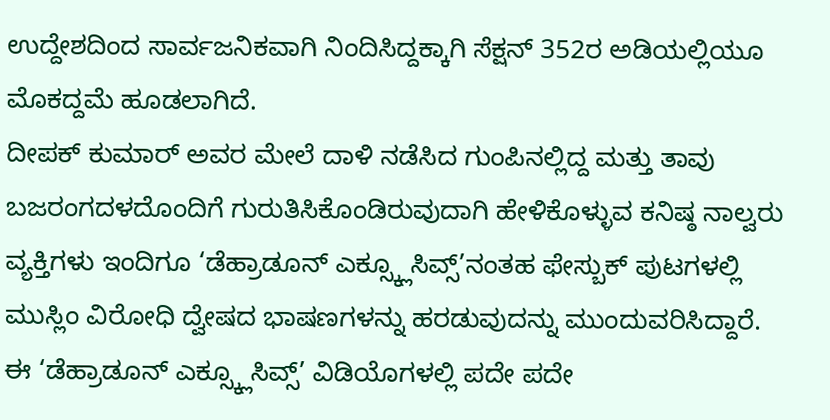ಉದ್ದೇಶದಿಂದ ಸಾರ್ವಜನಿಕವಾಗಿ ನಿಂದಿಸಿದ್ದಕ್ಕಾಗಿ ಸೆಕ್ಷನ್ 352ರ ಅಡಿಯಲ್ಲಿಯೂ ಮೊಕದ್ದಮೆ ಹೂಡಲಾಗಿದೆ.
ದೀಪಕ್ ಕುಮಾರ್ ಅವರ ಮೇಲೆ ದಾಳಿ ನಡೆಸಿದ ಗುಂಪಿನಲ್ಲಿದ್ದ ಮತ್ತು ತಾವು ಬಜರಂಗದಳದೊಂದಿಗೆ ಗುರುತಿಸಿಕೊಂಡಿರುವುದಾಗಿ ಹೇಳಿಕೊಳ್ಳುವ ಕನಿಷ್ಠ ನಾಲ್ವರು ವ್ಯಕ್ತಿಗಳು ಇಂದಿಗೂ ‘ಡೆಹ್ರಾಡೂನ್ ಎಕ್ಸ್ಕ್ಲೂಸಿವ್ಸ್’ನಂತಹ ಫೇಸ್ಬುಕ್ ಪುಟಗಳಲ್ಲಿ ಮುಸ್ಲಿಂ ವಿರೋಧಿ ದ್ವೇಷದ ಭಾಷಣಗಳನ್ನು ಹರಡುವುದನ್ನು ಮುಂದುವರಿಸಿದ್ದಾರೆ.
ಈ ‘ಡೆಹ್ರಾಡೂನ್ ಎಕ್ಸ್ಕ್ಲೂಸಿವ್ಸ್’ ವಿಡಿಯೊಗಳಲ್ಲಿ ಪದೇ ಪದೇ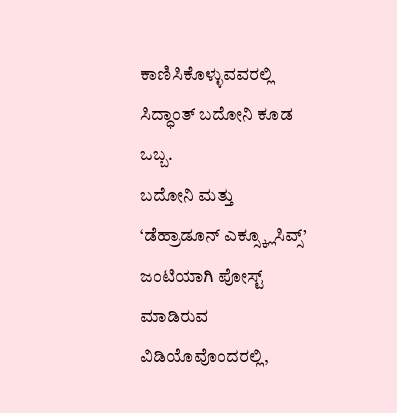ಕಾಣಿಸಿಕೊಳ್ಳುವವರಲ್ಲಿ ಸಿದ್ಧಾಂತ್ ಬದೋನಿ ಕೂಡ ಒಬ್ಬ.
ಬದೋನಿ ಮತ್ತು ‘ಡೆಹ್ರಾಡೂನ್ ಎಕ್ಸ್ಕ್ಲೂಸಿವ್ಸ್’ ಜಂಟಿಯಾಗಿ ಪೋಸ್ಟ್ ಮಾಡಿರುವ ವಿಡಿಯೊವೊಂದರಲ್ಲಿ,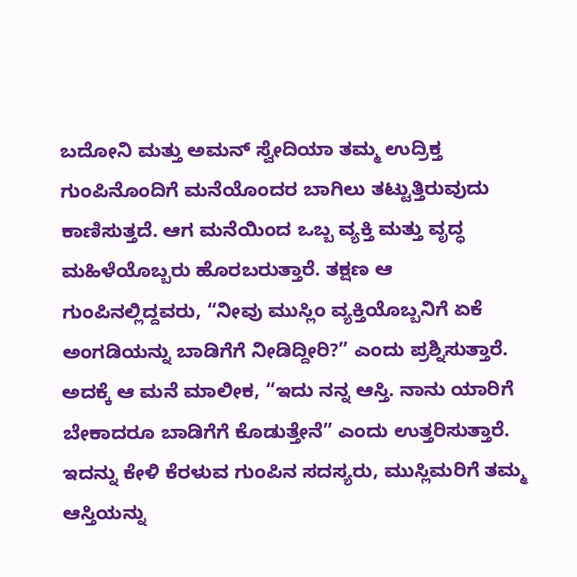ಬದೋನಿ ಮತ್ತು ಅಮನ್ ಸ್ವೇದಿಯಾ ತಮ್ಮ ಉದ್ರಿಕ್ತ ಗುಂಪಿನೊಂದಿಗೆ ಮನೆಯೊಂದರ ಬಾಗಿಲು ತಟ್ಟುತ್ತಿರುವುದು ಕಾಣಿಸುತ್ತದೆ. ಆಗ ಮನೆಯಿಂದ ಒಬ್ಬ ವ್ಯಕ್ತಿ ಮತ್ತು ವೃದ್ಧ ಮಹಿಳೆಯೊಬ್ಬರು ಹೊರಬರುತ್ತಾರೆ. ತಕ್ಷಣ ಆ ಗುಂಪಿನಲ್ಲಿದ್ದವರು, “ನೀವು ಮುಸ್ಲಿಂ ವ್ಯಕ್ತಿಯೊಬ್ಬನಿಗೆ ಏಕೆ ಅಂಗಡಿಯನ್ನು ಬಾಡಿಗೆಗೆ ನೀಡಿದ್ದೀರಿ?” ಎಂದು ಪ್ರಶ್ನಿಸುತ್ತಾರೆ.
ಅದಕ್ಕೆ ಆ ಮನೆ ಮಾಲೀಕ, “ಇದು ನನ್ನ ಆಸ್ತಿ. ನಾನು ಯಾರಿಗೆ ಬೇಕಾದರೂ ಬಾಡಿಗೆಗೆ ಕೊಡುತ್ತೇನೆ” ಎಂದು ಉತ್ತರಿಸುತ್ತಾರೆ. ಇದನ್ನು ಕೇಳಿ ಕೆರಳುವ ಗುಂಪಿನ ಸದಸ್ಯರು, ಮುಸ್ಲಿಮರಿಗೆ ತಮ್ಮ ಆಸ್ತಿಯನ್ನು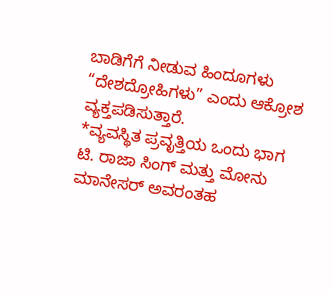ಬಾಡಿಗೆಗೆ ನೀಡುವ ಹಿಂದೂಗಳು “ದೇಶದ್ರೋಹಿಗಳು” ಎಂದು ಆಕ್ರೋಶ ವ್ಯಕ್ತಪಡಿಸುತ್ತಾರೆ.
*ವ್ಯವಸ್ಥಿತ ಪ್ರವೃತ್ತಿಯ ಒಂದು ಭಾಗ
ಟಿ. ರಾಜಾ ಸಿಂಗ್ ಮತ್ತು ಮೋನು ಮಾನೇಸರ್ ಅವರಂತಹ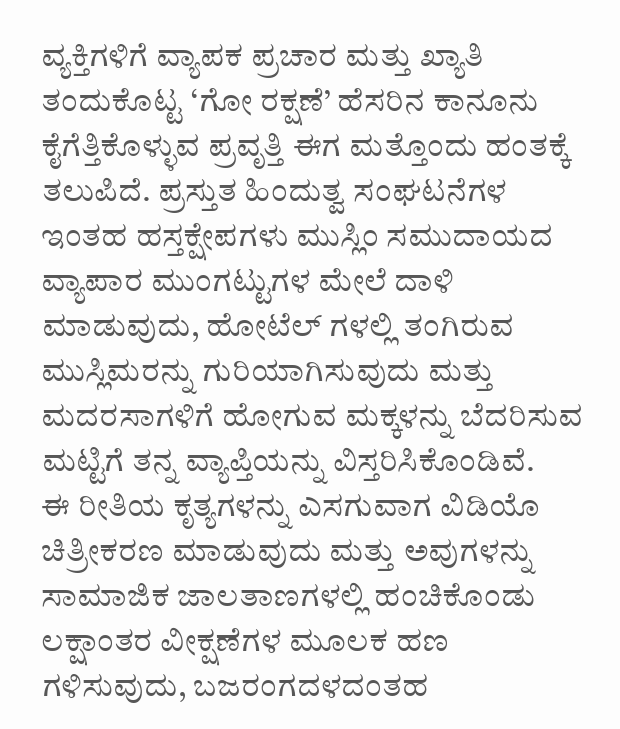ವ್ಯಕ್ತಿಗಳಿಗೆ ವ್ಯಾಪಕ ಪ್ರಚಾರ ಮತ್ತು ಖ್ಯಾತಿ ತಂದುಕೊಟ್ಟ ‘ಗೋ ರಕ್ಷಣೆ’ ಹೆಸರಿನ ಕಾನೂನು ಕೈಗೆತ್ತಿಕೊಳ್ಳುವ ಪ್ರವೃತ್ತಿ ಈಗ ಮತ್ತೊಂದು ಹಂತಕ್ಕೆ ತಲುಪಿದೆ. ಪ್ರಸ್ತುತ ಹಿಂದುತ್ವ ಸಂಘಟನೆಗಳ ಇಂತಹ ಹಸ್ತಕ್ಷೇಪಗಳು ಮುಸ್ಲಿಂ ಸಮುದಾಯದ ವ್ಯಾಪಾರ ಮುಂಗಟ್ಟುಗಳ ಮೇಲೆ ದಾಳಿ ಮಾಡುವುದು, ಹೋಟೆಲ್ ಗಳಲ್ಲಿ ತಂಗಿರುವ ಮುಸ್ಲಿಮರನ್ನು ಗುರಿಯಾಗಿಸುವುದು ಮತ್ತು ಮದರಸಾಗಳಿಗೆ ಹೋಗುವ ಮಕ್ಕಳನ್ನು ಬೆದರಿಸುವ ಮಟ್ಟಿಗೆ ತನ್ನ ವ್ಯಾಪ್ತಿಯನ್ನು ವಿಸ್ತರಿಸಿಕೊಂಡಿವೆ.
ಈ ರೀತಿಯ ಕೃತ್ಯಗಳನ್ನು ಎಸಗುವಾಗ ವಿಡಿಯೊ ಚಿತ್ರೀಕರಣ ಮಾಡುವುದು ಮತ್ತು ಅವುಗಳನ್ನು ಸಾಮಾಜಿಕ ಜಾಲತಾಣಗಳಲ್ಲಿ ಹಂಚಿಕೊಂಡು ಲಕ್ಷಾಂತರ ವೀಕ್ಷಣೆಗಳ ಮೂಲಕ ಹಣ ಗಳಿಸುವುದು, ಬಜರಂಗದಳದಂತಹ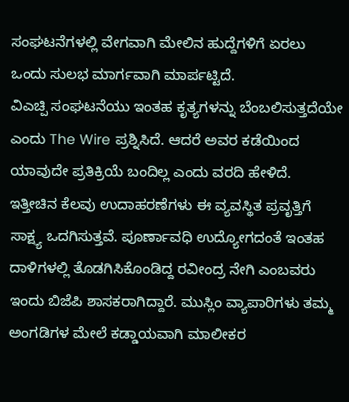ಸಂಘಟನೆಗಳಲ್ಲಿ ವೇಗವಾಗಿ ಮೇಲಿನ ಹುದ್ದೆಗಳಿಗೆ ಏರಲು ಒಂದು ಸುಲಭ ಮಾರ್ಗವಾಗಿ ಮಾರ್ಪಟ್ಟಿದೆ.
ವಿಎಚ್ಪಿ ಸಂಘಟನೆಯು ಇಂತಹ ಕೃತ್ಯಗಳನ್ನು ಬೆಂಬಲಿಸುತ್ತದೆಯೇ ಎಂದು The Wire ಪ್ರಶ್ನಿಸಿದೆ. ಆದರೆ ಅವರ ಕಡೆಯಿಂದ ಯಾವುದೇ ಪ್ರತಿಕ್ರಿಯೆ ಬಂದಿಲ್ಲ ಎಂದು ವರದಿ ಹೇಳಿದೆ.
ಇತ್ತೀಚಿನ ಕೆಲವು ಉದಾಹರಣೆಗಳು ಈ ವ್ಯವಸ್ಥಿತ ಪ್ರವೃತ್ತಿಗೆ ಸಾಕ್ಷ್ಯ ಒದಗಿಸುತ್ತವೆ. ಪೂರ್ಣಾವಧಿ ಉದ್ಯೋಗದಂತೆ ಇಂತಹ ದಾಳಿಗಳಲ್ಲಿ ತೊಡಗಿಸಿಕೊಂಡಿದ್ದ ರವೀಂದ್ರ ನೇಗಿ ಎಂಬವರು ಇಂದು ಬಿಜೆಪಿ ಶಾಸಕರಾಗಿದ್ದಾರೆ. ಮುಸ್ಲಿಂ ವ್ಯಾಪಾರಿಗಳು ತಮ್ಮ ಅಂಗಡಿಗಳ ಮೇಲೆ ಕಡ್ಡಾಯವಾಗಿ ಮಾಲೀಕರ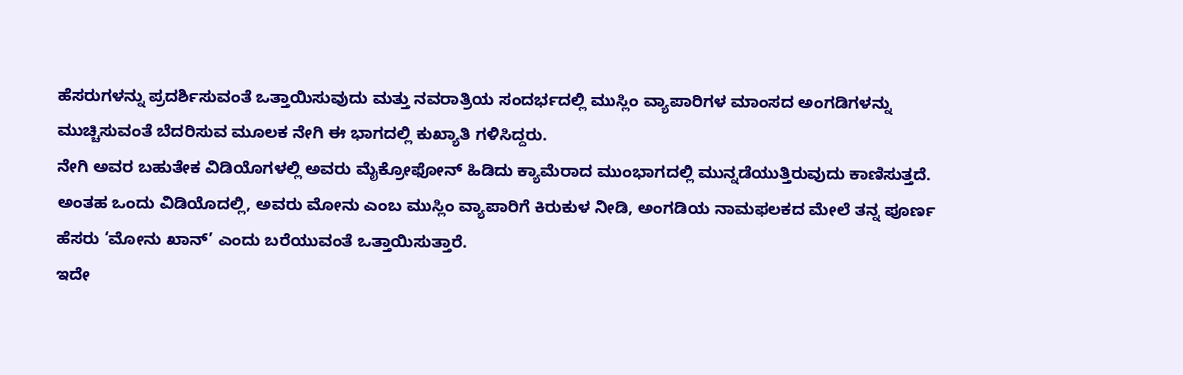ಹೆಸರುಗಳನ್ನು ಪ್ರದರ್ಶಿಸುವಂತೆ ಒತ್ತಾಯಿಸುವುದು ಮತ್ತು ನವರಾತ್ರಿಯ ಸಂದರ್ಭದಲ್ಲಿ ಮುಸ್ಲಿಂ ವ್ಯಾಪಾರಿಗಳ ಮಾಂಸದ ಅಂಗಡಿಗಳನ್ನು ಮುಚ್ಚಿಸುವಂತೆ ಬೆದರಿಸುವ ಮೂಲಕ ನೇಗಿ ಈ ಭಾಗದಲ್ಲಿ ಕುಖ್ಯಾತಿ ಗಳಿಸಿದ್ದರು.
ನೇಗಿ ಅವರ ಬಹುತೇಕ ವಿಡಿಯೊಗಳಲ್ಲಿ ಅವರು ಮೈಕ್ರೋಫೋನ್ ಹಿಡಿದು ಕ್ಯಾಮೆರಾದ ಮುಂಭಾಗದಲ್ಲಿ ಮುನ್ನಡೆಯುತ್ತಿರುವುದು ಕಾಣಿಸುತ್ತದೆ. ಅಂತಹ ಒಂದು ವಿಡಿಯೊದಲ್ಲಿ, ಅವರು ಮೋನು ಎಂಬ ಮುಸ್ಲಿಂ ವ್ಯಾಪಾರಿಗೆ ಕಿರುಕುಳ ನೀಡಿ, ಅಂಗಡಿಯ ನಾಮಫಲಕದ ಮೇಲೆ ತನ್ನ ಪೂರ್ಣ ಹೆಸರು ‘ಮೋನು ಖಾನ್’ ಎಂದು ಬರೆಯುವಂತೆ ಒತ್ತಾಯಿಸುತ್ತಾರೆ.
ಇದೇ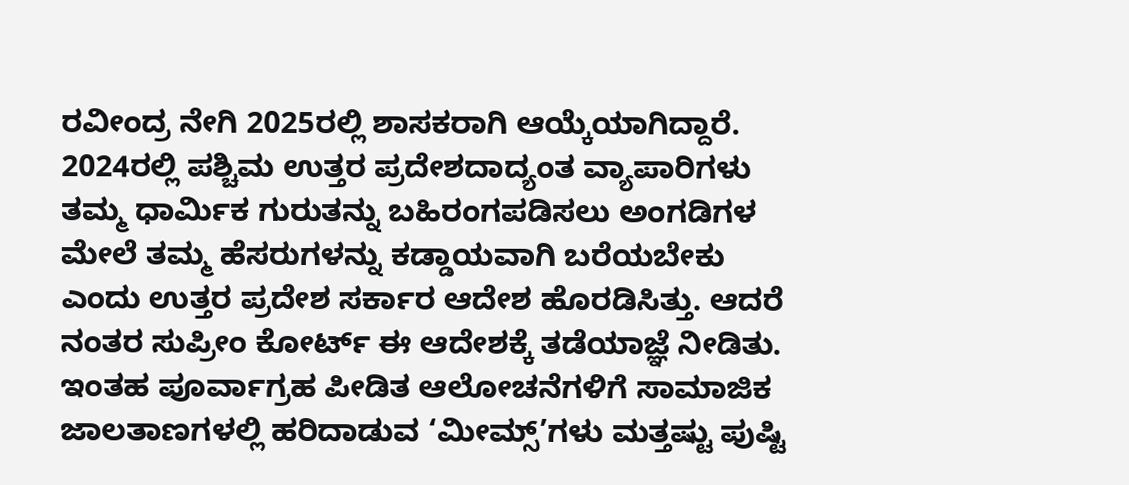ರವೀಂದ್ರ ನೇಗಿ 2025ರಲ್ಲಿ ಶಾಸಕರಾಗಿ ಆಯ್ಕೆಯಾಗಿದ್ದಾರೆ.
2024ರಲ್ಲಿ ಪಶ್ಚಿಮ ಉತ್ತರ ಪ್ರದೇಶದಾದ್ಯಂತ ವ್ಯಾಪಾರಿಗಳು ತಮ್ಮ ಧಾರ್ಮಿಕ ಗುರುತನ್ನು ಬಹಿರಂಗಪಡಿಸಲು ಅಂಗಡಿಗಳ ಮೇಲೆ ತಮ್ಮ ಹೆಸರುಗಳನ್ನು ಕಡ್ಡಾಯವಾಗಿ ಬರೆಯಬೇಕು ಎಂದು ಉತ್ತರ ಪ್ರದೇಶ ಸರ್ಕಾರ ಆದೇಶ ಹೊರಡಿಸಿತ್ತು. ಆದರೆ ನಂತರ ಸುಪ್ರೀಂ ಕೋರ್ಟ್ ಈ ಆದೇಶಕ್ಕೆ ತಡೆಯಾಜ್ಞೆ ನೀಡಿತು.
ಇಂತಹ ಪೂರ್ವಾಗ್ರಹ ಪೀಡಿತ ಆಲೋಚನೆಗಳಿಗೆ ಸಾಮಾಜಿಕ ಜಾಲತಾಣಗಳಲ್ಲಿ ಹರಿದಾಡುವ ‘ಮೀಮ್ಸ್’ಗಳು ಮತ್ತಷ್ಟು ಪುಷ್ಟಿ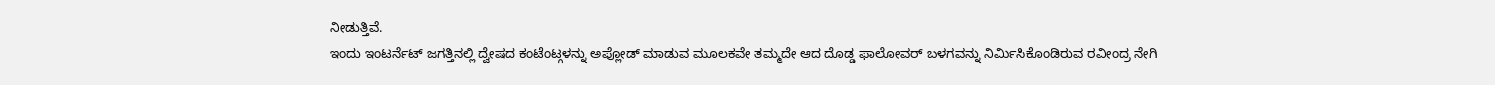ನೀಡುತ್ತಿವೆ.
ಇಂದು ಇಂಟರ್ನೆಟ್ ಜಗತ್ತಿನಲ್ಲಿ ದ್ವೇಷದ ಕಂಟೆಂಟ್ಗಳನ್ನು ಅಪ್ಲೋಡ್ ಮಾಡುವ ಮೂಲಕವೇ ತಮ್ಮದೇ ಆದ ದೊಡ್ಡ ಫಾಲೋವರ್ ಬಳಗವನ್ನು ನಿರ್ಮಿಸಿಕೊಂಡಿರುವ ರವೀಂದ್ರ ನೇಗಿ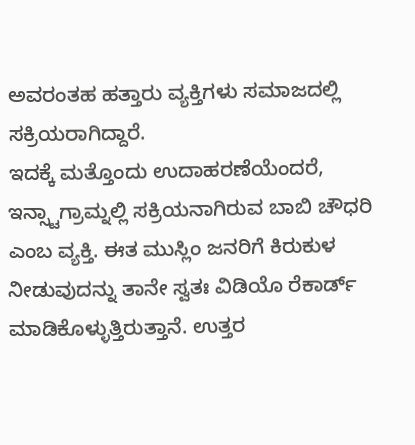ಅವರಂತಹ ಹತ್ತಾರು ವ್ಯಕ್ತಿಗಳು ಸಮಾಜದಲ್ಲಿ ಸಕ್ರಿಯರಾಗಿದ್ದಾರೆ.
ಇದಕ್ಕೆ ಮತ್ತೊಂದು ಉದಾಹರಣೆಯೆಂದರೆ, ಇನ್ಸ್ಟಾಗ್ರಾಮ್ನಲ್ಲಿ ಸಕ್ರಿಯನಾಗಿರುವ ಬಾಬಿ ಚೌಧರಿ ಎಂಬ ವ್ಯಕ್ತಿ. ಈತ ಮುಸ್ಲಿಂ ಜನರಿಗೆ ಕಿರುಕುಳ ನೀಡುವುದನ್ನು ತಾನೇ ಸ್ವತಃ ವಿಡಿಯೊ ರೆಕಾರ್ಡ್ ಮಾಡಿಕೊಳ್ಳುತ್ತಿರುತ್ತಾನೆ. ಉತ್ತರ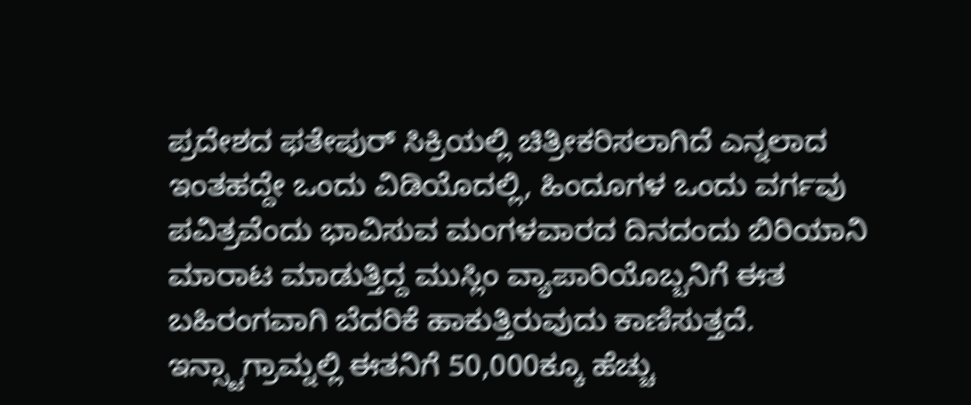ಪ್ರದೇಶದ ಫತೇಪುರ್ ಸಿಕ್ರಿಯಲ್ಲಿ ಚಿತ್ರೀಕರಿಸಲಾಗಿದೆ ಎನ್ನಲಾದ ಇಂತಹದ್ದೇ ಒಂದು ವಿಡಿಯೊದಲ್ಲಿ, ಹಿಂದೂಗಳ ಒಂದು ವರ್ಗವು ಪವಿತ್ರವೆಂದು ಭಾವಿಸುವ ಮಂಗಳವಾರದ ದಿನದಂದು ಬಿರಿಯಾನಿ ಮಾರಾಟ ಮಾಡುತ್ತಿದ್ದ ಮುಸ್ಲಿಂ ವ್ಯಾಪಾರಿಯೊಬ್ಬನಿಗೆ ಈತ ಬಹಿರಂಗವಾಗಿ ಬೆದರಿಕೆ ಹಾಕುತ್ತಿರುವುದು ಕಾಣಿಸುತ್ತದೆ.
ಇನ್ಸ್ಟಾಗ್ರಾಮ್ನಲ್ಲಿ ಈತನಿಗೆ 50,000ಕ್ಕೂ ಹೆಚ್ಚು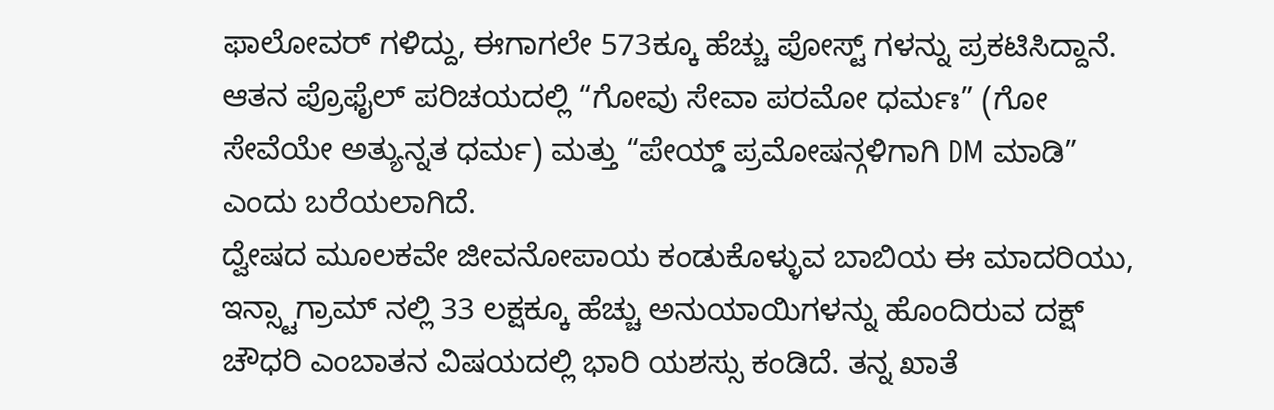ಫಾಲೋವರ್ ಗಳಿದ್ದು, ಈಗಾಗಲೇ 573ಕ್ಕೂ ಹೆಚ್ಚು ಪೋಸ್ಟ್ ಗಳನ್ನು ಪ್ರಕಟಿಸಿದ್ದಾನೆ. ಆತನ ಪ್ರೊಫೈಲ್ ಪರಿಚಯದಲ್ಲಿ “ಗೋವು ಸೇವಾ ಪರಮೋ ಧರ್ಮಃ” (ಗೋ ಸೇವೆಯೇ ಅತ್ಯುನ್ನತ ಧರ್ಮ) ಮತ್ತು “ಪೇಯ್ಡ್ ಪ್ರಮೋಷನ್ಗಳಿಗಾಗಿ DM ಮಾಡಿ” ಎಂದು ಬರೆಯಲಾಗಿದೆ.
ದ್ವೇಷದ ಮೂಲಕವೇ ಜೀವನೋಪಾಯ ಕಂಡುಕೊಳ್ಳುವ ಬಾಬಿಯ ಈ ಮಾದರಿಯು, ಇನ್ಸ್ಟಾಗ್ರಾಮ್ ನಲ್ಲಿ 33 ಲಕ್ಷಕ್ಕೂ ಹೆಚ್ಚು ಅನುಯಾಯಿಗಳನ್ನು ಹೊಂದಿರುವ ದಕ್ಷ್ ಚೌಧರಿ ಎಂಬಾತನ ವಿಷಯದಲ್ಲಿ ಭಾರಿ ಯಶಸ್ಸು ಕಂಡಿದೆ. ತನ್ನ ಖಾತೆ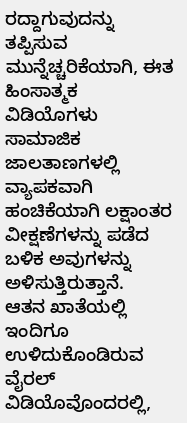ರದ್ದಾಗುವುದನ್ನು ತಪ್ಪಿಸುವ ಮುನ್ನೆಚ್ಚರಿಕೆಯಾಗಿ, ಈತ ಹಿಂಸಾತ್ಮಕ ವಿಡಿಯೊಗಳು ಸಾಮಾಜಿಕ ಜಾಲತಾಣಗಳಲ್ಲಿ ವ್ಯಾಪಕವಾಗಿ ಹಂಚಿಕೆಯಾಗಿ ಲಕ್ಷಾಂತರ ವೀಕ್ಷಣೆಗಳನ್ನು ಪಡೆದ ಬಳಿಕ ಅವುಗಳನ್ನು ಅಳಿಸುತ್ತಿರುತ್ತಾನೆ.
ಆತನ ಖಾತೆಯಲ್ಲಿ ಇಂದಿಗೂ ಉಳಿದುಕೊಂಡಿರುವ ವೈರಲ್ ವಿಡಿಯೊವೊಂದರಲ್ಲಿ,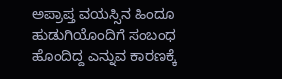ಅಪ್ರಾಪ್ತ ವಯಸ್ಸಿನ ಹಿಂದೂ ಹುಡುಗಿಯೊಂದಿಗೆ ಸಂಬಂಧ ಹೊಂದಿದ್ದ ಎನ್ನುವ ಕಾರಣಕ್ಕೆ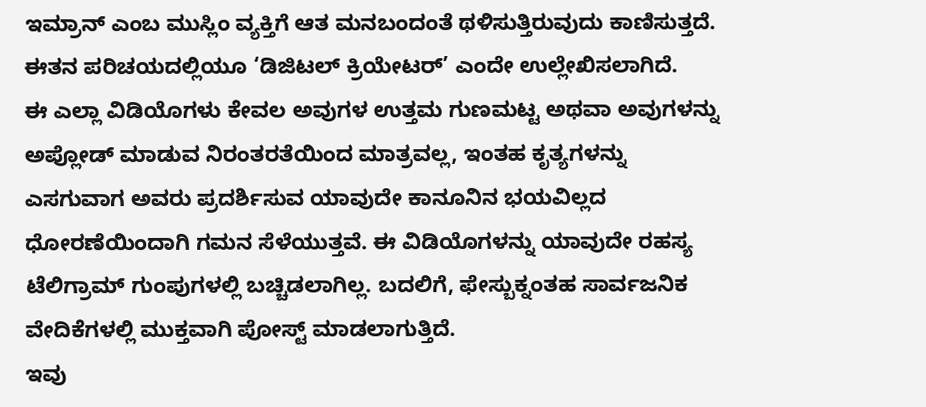ಇಮ್ರಾನ್ ಎಂಬ ಮುಸ್ಲಿಂ ವ್ಯಕ್ತಿಗೆ ಆತ ಮನಬಂದಂತೆ ಥಳಿಸುತ್ತಿರುವುದು ಕಾಣಿಸುತ್ತದೆ. ಈತನ ಪರಿಚಯದಲ್ಲಿಯೂ ‘ಡಿಜಿಟಲ್ ಕ್ರಿಯೇಟರ್’ ಎಂದೇ ಉಲ್ಲೇಖಿಸಲಾಗಿದೆ.
ಈ ಎಲ್ಲಾ ವಿಡಿಯೊಗಳು ಕೇವಲ ಅವುಗಳ ಉತ್ತಮ ಗುಣಮಟ್ಟ ಅಥವಾ ಅವುಗಳನ್ನು ಅಪ್ಲೋಡ್ ಮಾಡುವ ನಿರಂತರತೆಯಿಂದ ಮಾತ್ರವಲ್ಲ, ಇಂತಹ ಕೃತ್ಯಗಳನ್ನು ಎಸಗುವಾಗ ಅವರು ಪ್ರದರ್ಶಿಸುವ ಯಾವುದೇ ಕಾನೂನಿನ ಭಯವಿಲ್ಲದ ಧೋರಣೆಯಿಂದಾಗಿ ಗಮನ ಸೆಳೆಯುತ್ತವೆ. ಈ ವಿಡಿಯೊಗಳನ್ನು ಯಾವುದೇ ರಹಸ್ಯ ಟೆಲಿಗ್ರಾಮ್ ಗುಂಪುಗಳಲ್ಲಿ ಬಚ್ಚಿಡಲಾಗಿಲ್ಲ. ಬದಲಿಗೆ, ಫೇಸ್ಬುಕ್ನಂತಹ ಸಾರ್ವಜನಿಕ ವೇದಿಕೆಗಳಲ್ಲಿ ಮುಕ್ತವಾಗಿ ಪೋಸ್ಟ್ ಮಾಡಲಾಗುತ್ತಿದೆ.
ಇವು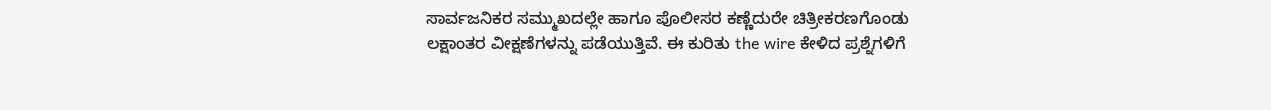ಸಾರ್ವಜನಿಕರ ಸಮ್ಮುಖದಲ್ಲೇ ಹಾಗೂ ಪೊಲೀಸರ ಕಣ್ಣೆದುರೇ ಚಿತ್ರೀಕರಣಗೊಂಡು ಲಕ್ಷಾಂತರ ವೀಕ್ಷಣೆಗಳನ್ನು ಪಡೆಯುತ್ತಿವೆ. ಈ ಕುರಿತು the wire ಕೇಳಿದ ಪ್ರಶ್ನೆಗಳಿಗೆ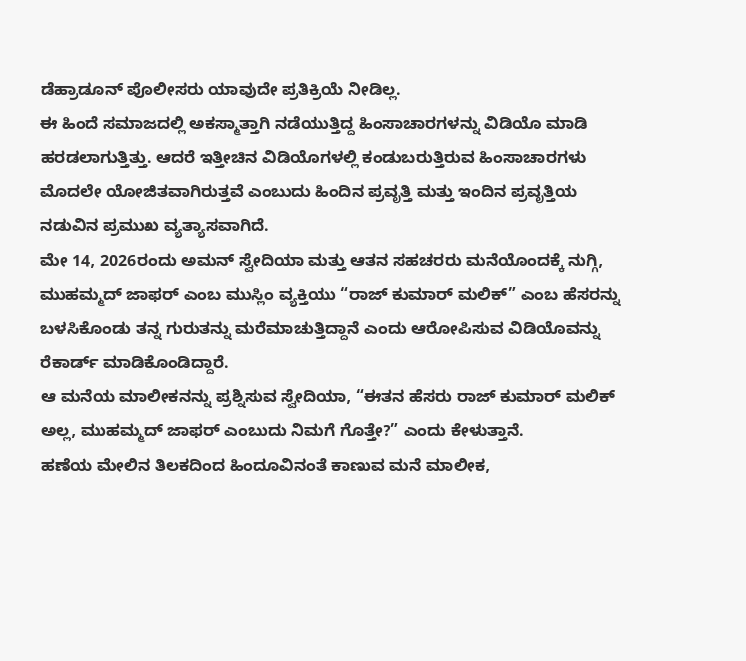ಡೆಹ್ರಾಡೂನ್ ಪೊಲೀಸರು ಯಾವುದೇ ಪ್ರತಿಕ್ರಿಯೆ ನೀಡಿಲ್ಲ.
ಈ ಹಿಂದೆ ಸಮಾಜದಲ್ಲಿ ಅಕಸ್ಮಾತ್ತಾಗಿ ನಡೆಯುತ್ತಿದ್ದ ಹಿಂಸಾಚಾರಗಳನ್ನು ವಿಡಿಯೊ ಮಾಡಿ ಹರಡಲಾಗುತ್ತಿತ್ತು. ಆದರೆ ಇತ್ತೀಚಿನ ವಿಡಿಯೊಗಳಲ್ಲಿ ಕಂಡುಬರುತ್ತಿರುವ ಹಿಂಸಾಚಾರಗಳು ಮೊದಲೇ ಯೋಜಿತವಾಗಿರುತ್ತವೆ ಎಂಬುದು ಹಿಂದಿನ ಪ್ರವೃತ್ತಿ ಮತ್ತು ಇಂದಿನ ಪ್ರವೃತ್ತಿಯ ನಡುವಿನ ಪ್ರಮುಖ ವ್ಯತ್ಯಾಸವಾಗಿದೆ.
ಮೇ 14, 2026ರಂದು ಅಮನ್ ಸ್ವೇದಿಯಾ ಮತ್ತು ಆತನ ಸಹಚರರು ಮನೆಯೊಂದಕ್ಕೆ ನುಗ್ಗಿ, ಮುಹಮ್ಮದ್ ಜಾಫರ್ ಎಂಬ ಮುಸ್ಲಿಂ ವ್ಯಕ್ತಿಯು “ರಾಜ್ ಕುಮಾರ್ ಮಲಿಕ್” ಎಂಬ ಹೆಸರನ್ನು ಬಳಸಿಕೊಂಡು ತನ್ನ ಗುರುತನ್ನು ಮರೆಮಾಚುತ್ತಿದ್ದಾನೆ ಎಂದು ಆರೋಪಿಸುವ ವಿಡಿಯೊವನ್ನು ರೆಕಾರ್ಡ್ ಮಾಡಿಕೊಂಡಿದ್ದಾರೆ.
ಆ ಮನೆಯ ಮಾಲೀಕನನ್ನು ಪ್ರಶ್ನಿಸುವ ಸ್ವೇದಿಯಾ, “ಈತನ ಹೆಸರು ರಾಜ್ ಕುಮಾರ್ ಮಲಿಕ್ ಅಲ್ಲ, ಮುಹಮ್ಮದ್ ಜಾಫರ್ ಎಂಬುದು ನಿಮಗೆ ಗೊತ್ತೇ?” ಎಂದು ಕೇಳುತ್ತಾನೆ.
ಹಣೆಯ ಮೇಲಿನ ತಿಲಕದಿಂದ ಹಿಂದೂವಿನಂತೆ ಕಾಣುವ ಮನೆ ಮಾಲೀಕ,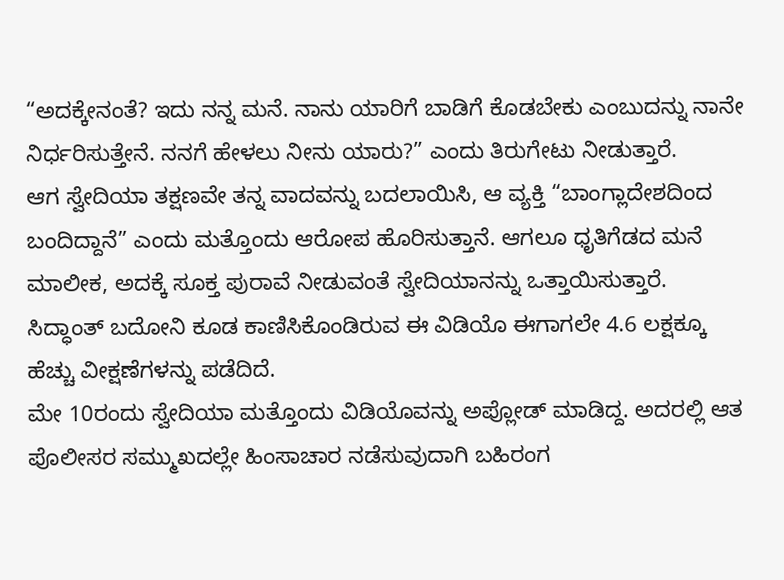“ಅದಕ್ಕೇನಂತೆ? ಇದು ನನ್ನ ಮನೆ. ನಾನು ಯಾರಿಗೆ ಬಾಡಿಗೆ ಕೊಡಬೇಕು ಎಂಬುದನ್ನು ನಾನೇ ನಿರ್ಧರಿಸುತ್ತೇನೆ. ನನಗೆ ಹೇಳಲು ನೀನು ಯಾರು?” ಎಂದು ತಿರುಗೇಟು ನೀಡುತ್ತಾರೆ.
ಆಗ ಸ್ವೇದಿಯಾ ತಕ್ಷಣವೇ ತನ್ನ ವಾದವನ್ನು ಬದಲಾಯಿಸಿ, ಆ ವ್ಯಕ್ತಿ “ಬಾಂಗ್ಲಾದೇಶದಿಂದ ಬಂದಿದ್ದಾನೆ” ಎಂದು ಮತ್ತೊಂದು ಆರೋಪ ಹೊರಿಸುತ್ತಾನೆ. ಆಗಲೂ ಧೃತಿಗೆಡದ ಮನೆ ಮಾಲೀಕ, ಅದಕ್ಕೆ ಸೂಕ್ತ ಪುರಾವೆ ನೀಡುವಂತೆ ಸ್ವೇದಿಯಾನನ್ನು ಒತ್ತಾಯಿಸುತ್ತಾರೆ.
ಸಿದ್ಧಾಂತ್ ಬದೋನಿ ಕೂಡ ಕಾಣಿಸಿಕೊಂಡಿರುವ ಈ ವಿಡಿಯೊ ಈಗಾಗಲೇ 4.6 ಲಕ್ಷಕ್ಕೂ ಹೆಚ್ಚು ವೀಕ್ಷಣೆಗಳನ್ನು ಪಡೆದಿದೆ.
ಮೇ 10ರಂದು ಸ್ವೇದಿಯಾ ಮತ್ತೊಂದು ವಿಡಿಯೊವನ್ನು ಅಪ್ಲೋಡ್ ಮಾಡಿದ್ದ. ಅದರಲ್ಲಿ ಆತ ಪೊಲೀಸರ ಸಮ್ಮುಖದಲ್ಲೇ ಹಿಂಸಾಚಾರ ನಡೆಸುವುದಾಗಿ ಬಹಿರಂಗ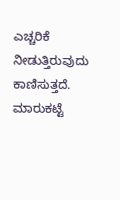ಎಚ್ಚರಿಕೆ ನೀಡುತ್ತಿರುವುದು ಕಾಣಿಸುತ್ತದೆ.
ಮಾರುಕಟ್ಟೆ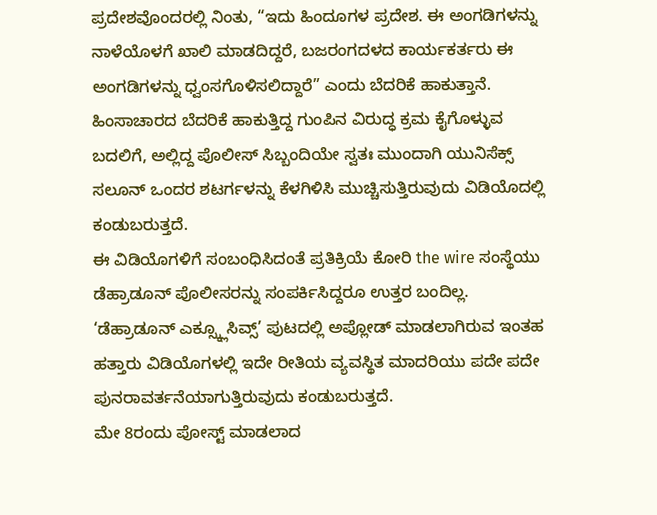ಪ್ರದೇಶವೊಂದರಲ್ಲಿ ನಿಂತು, “ಇದು ಹಿಂದೂಗಳ ಪ್ರದೇಶ. ಈ ಅಂಗಡಿಗಳನ್ನು ನಾಳೆಯೊಳಗೆ ಖಾಲಿ ಮಾಡದಿದ್ದರೆ, ಬಜರಂಗದಳದ ಕಾರ್ಯಕರ್ತರು ಈ ಅಂಗಡಿಗಳನ್ನು ಧ್ವಂಸಗೊಳಿಸಲಿದ್ದಾರೆ” ಎಂದು ಬೆದರಿಕೆ ಹಾಕುತ್ತಾನೆ.
ಹಿಂಸಾಚಾರದ ಬೆದರಿಕೆ ಹಾಕುತ್ತಿದ್ದ ಗುಂಪಿನ ವಿರುದ್ಧ ಕ್ರಮ ಕೈಗೊಳ್ಳುವ ಬದಲಿಗೆ, ಅಲ್ಲಿದ್ದ ಪೊಲೀಸ್ ಸಿಬ್ಬಂದಿಯೇ ಸ್ವತಃ ಮುಂದಾಗಿ ಯುನಿಸೆಕ್ಸ್ ಸಲೂನ್ ಒಂದರ ಶಟರ್ಗಳನ್ನು ಕೆಳಗಿಳಿಸಿ ಮುಚ್ಚಿಸುತ್ತಿರುವುದು ವಿಡಿಯೊದಲ್ಲಿ ಕಂಡುಬರುತ್ತದೆ.
ಈ ವಿಡಿಯೊಗಳಿಗೆ ಸಂಬಂಧಿಸಿದಂತೆ ಪ್ರತಿಕ್ರಿಯೆ ಕೋರಿ the wire ಸಂಸ್ಥೆಯು ಡೆಹ್ರಾಡೂನ್ ಪೊಲೀಸರನ್ನು ಸಂಪರ್ಕಿಸಿದ್ದರೂ ಉತ್ತರ ಬಂದಿಲ್ಲ.
‘ಡೆಹ್ರಾಡೂನ್ ಎಕ್ಸ್ಕ್ಲೂಸಿವ್ಸ್’ ಪುಟದಲ್ಲಿ ಅಪ್ಲೋಡ್ ಮಾಡಲಾಗಿರುವ ಇಂತಹ ಹತ್ತಾರು ವಿಡಿಯೊಗಳಲ್ಲಿ ಇದೇ ರೀತಿಯ ವ್ಯವಸ್ಥಿತ ಮಾದರಿಯು ಪದೇ ಪದೇ ಪುನರಾವರ್ತನೆಯಾಗುತ್ತಿರುವುದು ಕಂಡುಬರುತ್ತದೆ.
ಮೇ 8ರಂದು ಪೋಸ್ಟ್ ಮಾಡಲಾದ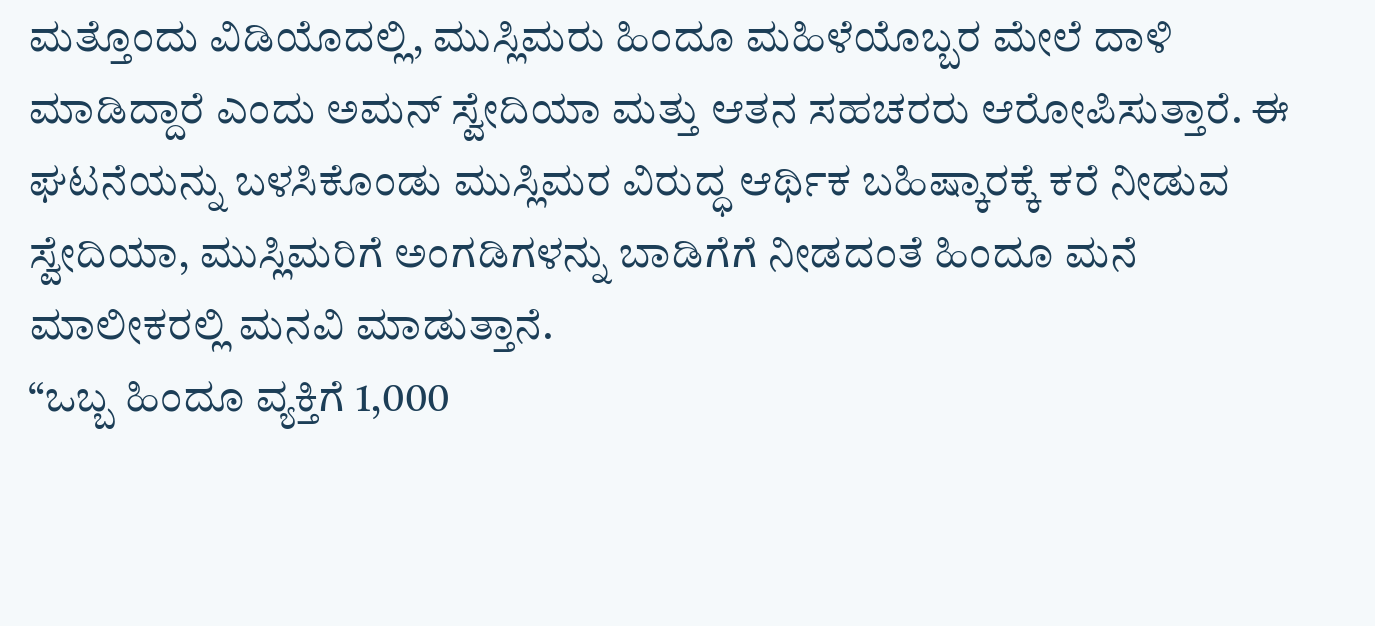ಮತ್ತೊಂದು ವಿಡಿಯೊದಲ್ಲಿ, ಮುಸ್ಲಿಮರು ಹಿಂದೂ ಮಹಿಳೆಯೊಬ್ಬರ ಮೇಲೆ ದಾಳಿ ಮಾಡಿದ್ದಾರೆ ಎಂದು ಅಮನ್ ಸ್ವೇದಿಯಾ ಮತ್ತು ಆತನ ಸಹಚರರು ಆರೋಪಿಸುತ್ತಾರೆ. ಈ ಘಟನೆಯನ್ನು ಬಳಸಿಕೊಂಡು ಮುಸ್ಲಿಮರ ವಿರುದ್ಧ ಆರ್ಥಿಕ ಬಹಿಷ್ಕಾರಕ್ಕೆ ಕರೆ ನೀಡುವ ಸ್ವೇದಿಯಾ, ಮುಸ್ಲಿಮರಿಗೆ ಅಂಗಡಿಗಳನ್ನು ಬಾಡಿಗೆಗೆ ನೀಡದಂತೆ ಹಿಂದೂ ಮನೆ ಮಾಲೀಕರಲ್ಲಿ ಮನವಿ ಮಾಡುತ್ತಾನೆ.
“ಒಬ್ಬ ಹಿಂದೂ ವ್ಯಕ್ತಿಗೆ 1,000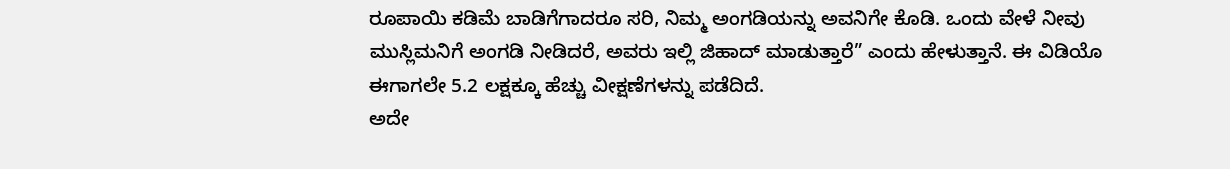ರೂಪಾಯಿ ಕಡಿಮೆ ಬಾಡಿಗೆಗಾದರೂ ಸರಿ, ನಿಮ್ಮ ಅಂಗಡಿಯನ್ನು ಅವನಿಗೇ ಕೊಡಿ. ಒಂದು ವೇಳೆ ನೀವು ಮುಸ್ಲಿಮನಿಗೆ ಅಂಗಡಿ ನೀಡಿದರೆ, ಅವರು ಇಲ್ಲಿ ಜಿಹಾದ್ ಮಾಡುತ್ತಾರೆ” ಎಂದು ಹೇಳುತ್ತಾನೆ. ಈ ವಿಡಿಯೊ ಈಗಾಗಲೇ 5.2 ಲಕ್ಷಕ್ಕೂ ಹೆಚ್ಚು ವೀಕ್ಷಣೆಗಳನ್ನು ಪಡೆದಿದೆ.
ಅದೇ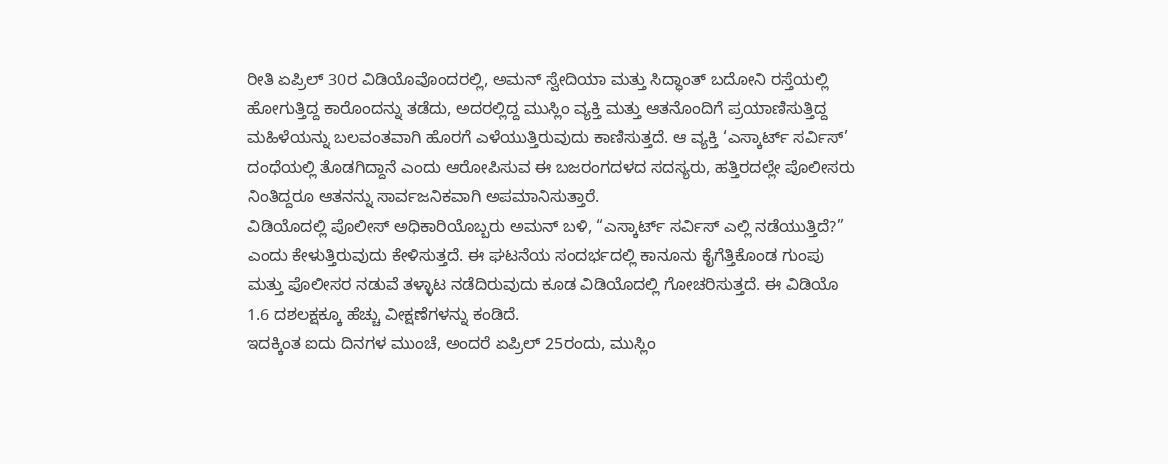ರೀತಿ ಏಪ್ರಿಲ್ 30ರ ವಿಡಿಯೊವೊಂದರಲ್ಲಿ, ಅಮನ್ ಸ್ವೇದಿಯಾ ಮತ್ತು ಸಿದ್ಧಾಂತ್ ಬದೋನಿ ರಸ್ತೆಯಲ್ಲಿ ಹೋಗುತ್ತಿದ್ದ ಕಾರೊಂದನ್ನು ತಡೆದು, ಅದರಲ್ಲಿದ್ದ ಮುಸ್ಲಿಂ ವ್ಯಕ್ತಿ ಮತ್ತು ಆತನೊಂದಿಗೆ ಪ್ರಯಾಣಿಸುತ್ತಿದ್ದ ಮಹಿಳೆಯನ್ನು ಬಲವಂತವಾಗಿ ಹೊರಗೆ ಎಳೆಯುತ್ತಿರುವುದು ಕಾಣಿಸುತ್ತದೆ. ಆ ವ್ಯಕ್ತಿ ‘ಎಸ್ಕಾರ್ಟ್ ಸರ್ವಿಸ್’ ದಂಧೆಯಲ್ಲಿ ತೊಡಗಿದ್ದಾನೆ ಎಂದು ಆರೋಪಿಸುವ ಈ ಬಜರಂಗದಳದ ಸದಸ್ಯರು, ಹತ್ತಿರದಲ್ಲೇ ಪೊಲೀಸರು ನಿಂತಿದ್ದರೂ ಆತನನ್ನು ಸಾರ್ವಜನಿಕವಾಗಿ ಅಪಮಾನಿಸುತ್ತಾರೆ.
ವಿಡಿಯೊದಲ್ಲಿ ಪೊಲೀಸ್ ಅಧಿಕಾರಿಯೊಬ್ಬರು ಅಮನ್ ಬಳಿ, “ಎಸ್ಕಾರ್ಟ್ ಸರ್ವಿಸ್ ಎಲ್ಲಿ ನಡೆಯುತ್ತಿದೆ?” ಎಂದು ಕೇಳುತ್ತಿರುವುದು ಕೇಳಿಸುತ್ತದೆ. ಈ ಘಟನೆಯ ಸಂದರ್ಭದಲ್ಲಿ ಕಾನೂನು ಕೈಗೆತ್ತಿಕೊಂಡ ಗುಂಪು ಮತ್ತು ಪೊಲೀಸರ ನಡುವೆ ತಳ್ಳಾಟ ನಡೆದಿರುವುದು ಕೂಡ ವಿಡಿಯೊದಲ್ಲಿ ಗೋಚರಿಸುತ್ತದೆ. ಈ ವಿಡಿಯೊ 1.6 ದಶಲಕ್ಷಕ್ಕೂ ಹೆಚ್ಚು ವೀಕ್ಷಣೆಗಳನ್ನು ಕಂಡಿದೆ.
ಇದಕ್ಕಿಂತ ಐದು ದಿನಗಳ ಮುಂಚೆ, ಅಂದರೆ ಏಪ್ರಿಲ್ 25ರಂದು, ಮುಸ್ಲಿಂ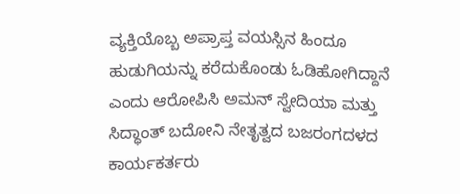ವ್ಯಕ್ತಿಯೊಬ್ಬ ಅಪ್ರಾಪ್ತ ವಯಸ್ಸಿನ ಹಿಂದೂ ಹುಡುಗಿಯನ್ನು ಕರೆದುಕೊಂಡು ಓಡಿಹೋಗಿದ್ದಾನೆ ಎಂದು ಆರೋಪಿಸಿ ಅಮನ್ ಸ್ವೇದಿಯಾ ಮತ್ತು ಸಿದ್ಧಾಂತ್ ಬದೋನಿ ನೇತೃತ್ವದ ಬಜರಂಗದಳದ ಕಾರ್ಯಕರ್ತರು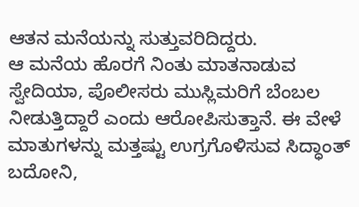ಆತನ ಮನೆಯನ್ನು ಸುತ್ತುವರಿದಿದ್ದರು.
ಆ ಮನೆಯ ಹೊರಗೆ ನಿಂತು ಮಾತನಾಡುವ ಸ್ವೇದಿಯಾ, ಪೊಲೀಸರು ಮುಸ್ಲಿಮರಿಗೆ ಬೆಂಬಲ ನೀಡುತ್ತಿದ್ದಾರೆ ಎಂದು ಆರೋಪಿಸುತ್ತಾನೆ. ಈ ವೇಳೆ ಮಾತುಗಳನ್ನು ಮತ್ತಷ್ಟು ಉಗ್ರಗೊಳಿಸುವ ಸಿದ್ಧಾಂತ್ ಬದೋನಿ,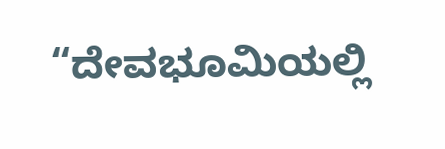“ದೇವಭೂಮಿಯಲ್ಲಿ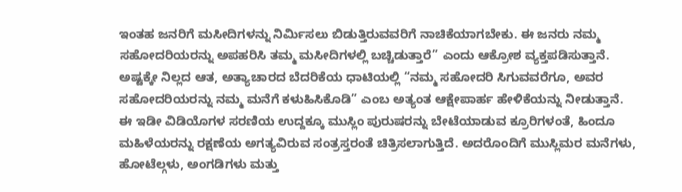ಇಂತಹ ಜನರಿಗೆ ಮಸೀದಿಗಳನ್ನು ನಿರ್ಮಿಸಲು ಬಿಡುತ್ತಿರುವವರಿಗೆ ನಾಚಿಕೆಯಾಗಬೇಕು. ಈ ಜನರು ನಮ್ಮ ಸಹೋದರಿಯರನ್ನು ಅಪಹರಿಸಿ ತಮ್ಮ ಮಸೀದಿಗಳಲ್ಲಿ ಬಚ್ಚಿಡುತ್ತಾರೆ” ಎಂದು ಆಕ್ರೋಶ ವ್ಯಕ್ತಪಡಿಸುತ್ತಾನೆ.
ಅಷ್ಟಕ್ಕೇ ನಿಲ್ಲದ ಆತ, ಅತ್ಯಾಚಾರದ ಬೆದರಿಕೆಯ ಧಾಟಿಯಲ್ಲಿ “ನಮ್ಮ ಸಹೋದರಿ ಸಿಗುವವರೆಗೂ, ಅವರ ಸಹೋದರಿಯರನ್ನು ನಮ್ಮ ಮನೆಗೆ ಕಳುಹಿಸಿಕೊಡಿ” ಎಂಬ ಅತ್ಯಂತ ಆಕ್ಷೇಪಾರ್ಹ ಹೇಳಿಕೆಯನ್ನು ನೀಡುತ್ತಾನೆ.
ಈ ಇಡೀ ವಿಡಿಯೊಗಳ ಸರಣಿಯ ಉದ್ದಕ್ಕೂ ಮುಸ್ಲಿಂ ಪುರುಷರನ್ನು ಬೇಟೆಯಾಡುವ ಕ್ರೂರಿಗಳಂತೆ, ಹಿಂದೂ ಮಹಿಳೆಯರನ್ನು ರಕ್ಷಣೆಯ ಅಗತ್ಯವಿರುವ ಸಂತ್ರಸ್ತರಂತೆ ಚಿತ್ರಿಸಲಾಗುತ್ತಿದೆ. ಅದರೊಂದಿಗೆ ಮುಸ್ಲಿಮರ ಮನೆಗಳು, ಹೋಟೆಲ್ಗಳು, ಅಂಗಡಿಗಳು ಮತ್ತು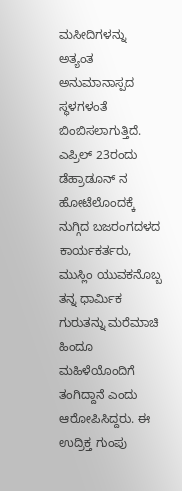ಮಸೀದಿಗಳನ್ನು ಅತ್ಯಂತ ಅನುಮಾನಾಸ್ಪದ ಸ್ಥಳಗಳಂತೆ ಬಿಂಬಿಸಲಾಗುತ್ತಿದೆ.
ಎಪ್ರಿಲ್ 23ರಂದು ಡೆಹ್ರಾಡೂನ್ ನ ಹೋಟೆಲೊಂದಕ್ಕೆ ನುಗ್ಗಿದ ಬಜರಂಗದಳದ ಕಾರ್ಯಕರ್ತರು, ಮುಸ್ಲಿಂ ಯುವಕನೊಬ್ಬ ತನ್ನ ಧಾರ್ಮಿಕ ಗುರುತನ್ನು ಮರೆಮಾಚಿ ಹಿಂದೂ ಮಹಿಳೆಯೊಂದಿಗೆ ತಂಗಿದ್ದಾನೆ ಎಂದು ಆರೋಪಿಸಿದ್ದರು. ಈ ಉದ್ರಿಕ್ತ ಗುಂಪು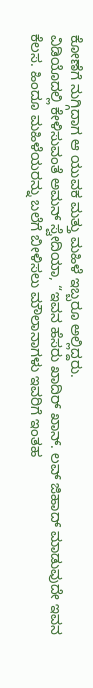ಕೋಣೆಗೆ ನುಗ್ಗಿದಾಗ ಆ ಯುವಕ ಮತ್ತು ಮಹಿಳೆ ಇಬ್ಬರೂ ಅಲ್ಲಿದ್ದರು.
ವಿಡಿಯೊದಲ್ಲಿ ಕೇಳಿಸುವಂತೆ ಅಮನ್ ಸ್ವೇದಿಯಾ, “ಇವನ ಹೆಸರು ಖಾದಿರ್ ಖಾನ್. ಲವ್ ಜಿಹಾದ್ ಮಾಡುವುದೇ ಇವನ ಕೆಲಸ. ಹಿಂದೂ ಮಹಿಳೆಯರನ್ನು ಬಲೆಗೆ ಬೀಳಿಸಲು ಮೌಲಾನಾಗಳು ಇವರಿಗೆ ಇಂತಹ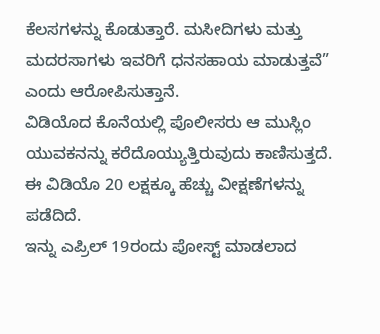ಕೆಲಸಗಳನ್ನು ಕೊಡುತ್ತಾರೆ. ಮಸೀದಿಗಳು ಮತ್ತು ಮದರಸಾಗಳು ಇವರಿಗೆ ಧನಸಹಾಯ ಮಾಡುತ್ತವೆ” ಎಂದು ಆರೋಪಿಸುತ್ತಾನೆ.
ವಿಡಿಯೊದ ಕೊನೆಯಲ್ಲಿ ಪೊಲೀಸರು ಆ ಮುಸ್ಲಿಂ ಯುವಕನನ್ನು ಕರೆದೊಯ್ಯುತ್ತಿರುವುದು ಕಾಣಿಸುತ್ತದೆ. ಈ ವಿಡಿಯೊ 20 ಲಕ್ಷಕ್ಕೂ ಹೆಚ್ಚು ವೀಕ್ಷಣೆಗಳನ್ನು ಪಡೆದಿದೆ.
ಇನ್ನು ಎಪ್ರಿಲ್ 19ರಂದು ಪೋಸ್ಟ್ ಮಾಡಲಾದ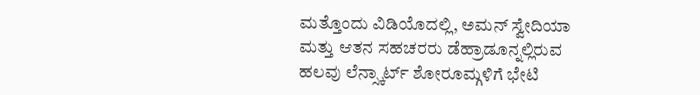ಮತ್ತೊಂದು ವಿಡಿಯೊದಲ್ಲಿ, ಅಮನ್ ಸ್ವೇದಿಯಾ ಮತ್ತು ಆತನ ಸಹಚರರು ಡೆಹ್ರಾಡೂನ್ನಲ್ಲಿರುವ ಹಲವು ಲೆನ್ಸ್ಕಾರ್ಟ್ ಶೋರೂಮ್ಗಳಿಗೆ ಭೇಟಿ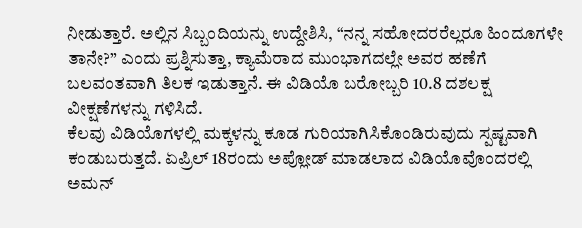ನೀಡುತ್ತಾರೆ. ಅಲ್ಲಿನ ಸಿಬ್ಬಂದಿಯನ್ನು ಉದ್ದೇಶಿಸಿ, “ನನ್ನ ಸಹೋದರರೆಲ್ಲರೂ ಹಿಂದೂಗಳೇ ತಾನೇ?” ಎಂದು ಪ್ರಶ್ನಿಸುತ್ತಾ, ಕ್ಯಾಮೆರಾದ ಮುಂಭಾಗದಲ್ಲೇ ಅವರ ಹಣೆಗೆ ಬಲವಂತವಾಗಿ ತಿಲಕ ಇಡುತ್ತಾನೆ. ಈ ವಿಡಿಯೊ ಬರೋಬ್ಬರಿ 10.8 ದಶಲಕ್ಷ ವೀಕ್ಷಣೆಗಳನ್ನು ಗಳಿಸಿದೆ.
ಕೆಲವು ವಿಡಿಯೊಗಳಲ್ಲಿ ಮಕ್ಕಳನ್ನು ಕೂಡ ಗುರಿಯಾಗಿಸಿಕೊಂಡಿರುವುದು ಸ್ಪಷ್ಟವಾಗಿ ಕಂಡುಬರುತ್ತದೆ. ಏಪ್ರಿಲ್ 18ರಂದು ಅಪ್ಲೋಡ್ ಮಾಡಲಾದ ವಿಡಿಯೊವೊಂದರಲ್ಲಿ ಅಮನ್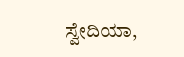ಸ್ವೇದಿಯಾ,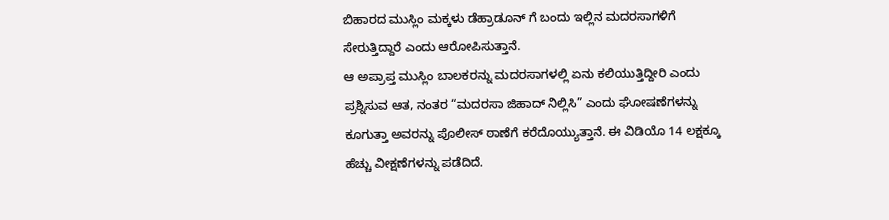ಬಿಹಾರದ ಮುಸ್ಲಿಂ ಮಕ್ಕಳು ಡೆಹ್ರಾಡೂನ್ ಗೆ ಬಂದು ಇಲ್ಲಿನ ಮದರಸಾಗಳಿಗೆ ಸೇರುತ್ತಿದ್ದಾರೆ ಎಂದು ಆರೋಪಿಸುತ್ತಾನೆ.
ಆ ಅಪ್ರಾಪ್ತ ಮುಸ್ಲಿಂ ಬಾಲಕರನ್ನು ಮದರಸಾಗಳಲ್ಲಿ ಏನು ಕಲಿಯುತ್ತಿದ್ದೀರಿ ಎಂದು ಪ್ರಶ್ನಿಸುವ ಆತ, ನಂತರ “ಮದರಸಾ ಜಿಹಾದ್ ನಿಲ್ಲಿಸಿ” ಎಂದು ಘೋಷಣೆಗಳನ್ನು ಕೂಗುತ್ತಾ ಅವರನ್ನು ಪೊಲೀಸ್ ಠಾಣೆಗೆ ಕರೆದೊಯ್ಯುತ್ತಾನೆ. ಈ ವಿಡಿಯೊ 14 ಲಕ್ಷಕ್ಕೂ ಹೆಚ್ಚು ವೀಕ್ಷಣೆಗಳನ್ನು ಪಡೆದಿದೆ.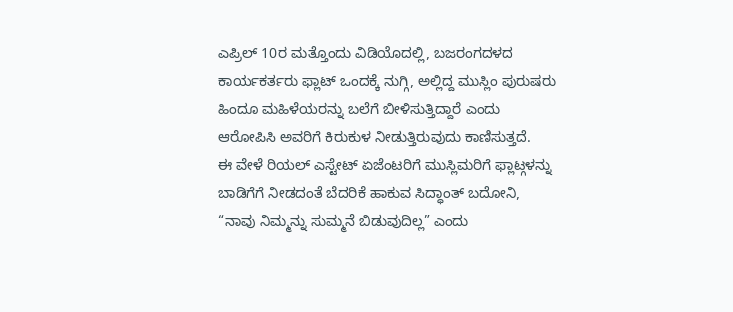ಎಪ್ರಿಲ್ 10ರ ಮತ್ತೊಂದು ವಿಡಿಯೊದಲ್ಲಿ, ಬಜರಂಗದಳದ ಕಾರ್ಯಕರ್ತರು ಫ್ಲಾಟ್ ಒಂದಕ್ಕೆ ನುಗ್ಗಿ, ಅಲ್ಲಿದ್ದ ಮುಸ್ಲಿಂ ಪುರುಷರು ಹಿಂದೂ ಮಹಿಳೆಯರನ್ನು ಬಲೆಗೆ ಬೀಳಿಸುತ್ತಿದ್ದಾರೆ ಎಂದು ಆರೋಪಿಸಿ ಅವರಿಗೆ ಕಿರುಕುಳ ನೀಡುತ್ತಿರುವುದು ಕಾಣಿಸುತ್ತದೆ.
ಈ ವೇಳೆ ರಿಯಲ್ ಎಸ್ಟೇಟ್ ಏಜೆಂಟರಿಗೆ ಮುಸ್ಲಿಮರಿಗೆ ಫ್ಲಾಟ್ಗಳನ್ನು ಬಾಡಿಗೆಗೆ ನೀಡದಂತೆ ಬೆದರಿಕೆ ಹಾಕುವ ಸಿದ್ಧಾಂತ್ ಬದೋನಿ, “ನಾವು ನಿಮ್ಮನ್ನು ಸುಮ್ಮನೆ ಬಿಡುವುದಿಲ್ಲ” ಎಂದು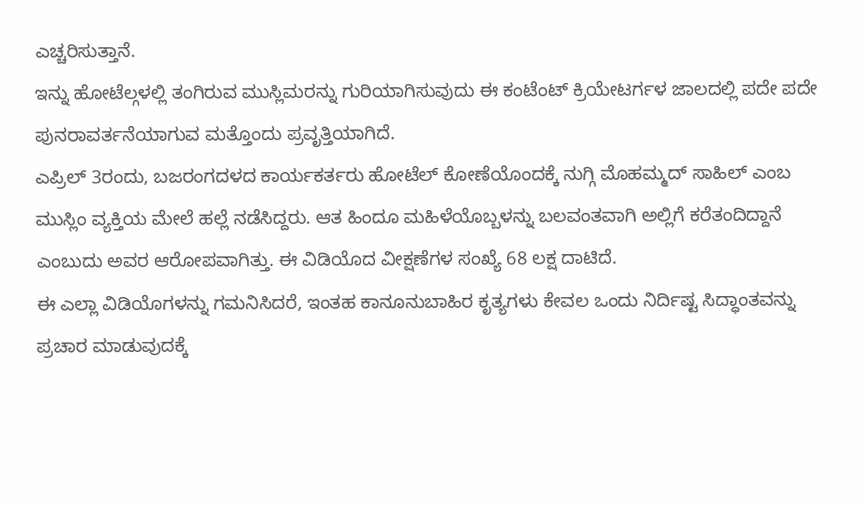ಎಚ್ಚರಿಸುತ್ತಾನೆ.
ಇನ್ನು ಹೋಟೆಲ್ಗಳಲ್ಲಿ ತಂಗಿರುವ ಮುಸ್ಲಿಮರನ್ನು ಗುರಿಯಾಗಿಸುವುದು ಈ ಕಂಟೆಂಟ್ ಕ್ರಿಯೇಟರ್ಗಳ ಜಾಲದಲ್ಲಿ ಪದೇ ಪದೇ ಪುನರಾವರ್ತನೆಯಾಗುವ ಮತ್ತೊಂದು ಪ್ರವೃತ್ತಿಯಾಗಿದೆ.
ಎಪ್ರಿಲ್ 3ರಂದು, ಬಜರಂಗದಳದ ಕಾರ್ಯಕರ್ತರು ಹೋಟೆಲ್ ಕೋಣೆಯೊಂದಕ್ಕೆ ನುಗ್ಗಿ ಮೊಹಮ್ಮದ್ ಸಾಹಿಲ್ ಎಂಬ ಮುಸ್ಲಿಂ ವ್ಯಕ್ತಿಯ ಮೇಲೆ ಹಲ್ಲೆ ನಡೆಸಿದ್ದರು. ಆತ ಹಿಂದೂ ಮಹಿಳೆಯೊಬ್ಬಳನ್ನು ಬಲವಂತವಾಗಿ ಅಲ್ಲಿಗೆ ಕರೆತಂದಿದ್ದಾನೆ ಎಂಬುದು ಅವರ ಆರೋಪವಾಗಿತ್ತು. ಈ ವಿಡಿಯೊದ ವೀಕ್ಷಣೆಗಳ ಸಂಖ್ಯೆ 68 ಲಕ್ಷ ದಾಟಿದೆ.
ಈ ಎಲ್ಲಾ ವಿಡಿಯೊಗಳನ್ನು ಗಮನಿಸಿದರೆ, ಇಂತಹ ಕಾನೂನುಬಾಹಿರ ಕೃತ್ಯಗಳು ಕೇವಲ ಒಂದು ನಿರ್ದಿಷ್ಟ ಸಿದ್ಧಾಂತವನ್ನು ಪ್ರಚಾರ ಮಾಡುವುದಕ್ಕೆ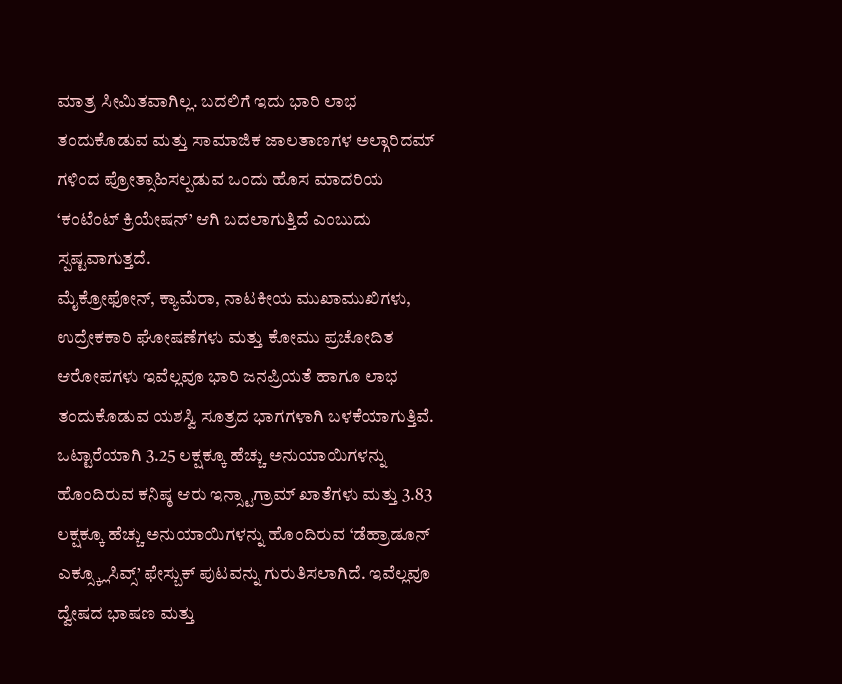ಮಾತ್ರ ಸೀಮಿತವಾಗಿಲ್ಲ. ಬದಲಿಗೆ ಇದು ಭಾರಿ ಲಾಭ ತಂದುಕೊಡುವ ಮತ್ತು ಸಾಮಾಜಿಕ ಜಾಲತಾಣಗಳ ಅಲ್ಗಾರಿದಮ್ ಗಳಿಂದ ಪ್ರೋತ್ಸಾಹಿಸಲ್ಪಡುವ ಒಂದು ಹೊಸ ಮಾದರಿಯ ‘ಕಂಟೆಂಟ್ ಕ್ರಿಯೇಷನ್’ ಆಗಿ ಬದಲಾಗುತ್ತಿದೆ ಎಂಬುದು ಸ್ಪಷ್ಟವಾಗುತ್ತದೆ.
ಮೈಕ್ರೋಫೋನ್, ಕ್ಯಾಮೆರಾ, ನಾಟಕೀಯ ಮುಖಾಮುಖಿಗಳು, ಉದ್ರೇಕಕಾರಿ ಘೋಷಣೆಗಳು ಮತ್ತು ಕೋಮು ಪ್ರಚೋದಿತ ಆರೋಪಗಳು ಇವೆಲ್ಲವೂ ಭಾರಿ ಜನಪ್ರಿಯತೆ ಹಾಗೂ ಲಾಭ ತಂದುಕೊಡುವ ಯಶಸ್ವಿ ಸೂತ್ರದ ಭಾಗಗಳಾಗಿ ಬಳಕೆಯಾಗುತ್ತಿವೆ.
ಒಟ್ಟಾರೆಯಾಗಿ 3.25 ಲಕ್ಷಕ್ಕೂ ಹೆಚ್ಚು ಅನುಯಾಯಿಗಳನ್ನು ಹೊಂದಿರುವ ಕನಿಷ್ಠ ಆರು ಇನ್ಸ್ಟಾಗ್ರಾಮ್ ಖಾತೆಗಳು ಮತ್ತು 3.83 ಲಕ್ಷಕ್ಕೂ ಹೆಚ್ಚು ಅನುಯಾಯಿಗಳನ್ನು ಹೊಂದಿರುವ ‘ಡೆಹ್ರಾಡೂನ್ ಎಕ್ಸ್ಕ್ಲೂಸಿವ್ಸ್’ ಫೇಸ್ಬುಕ್ ಪುಟವನ್ನು ಗುರುತಿಸಲಾಗಿದೆ. ಇವೆಲ್ಲವೂ ದ್ವೇಷದ ಭಾಷಣ ಮತ್ತು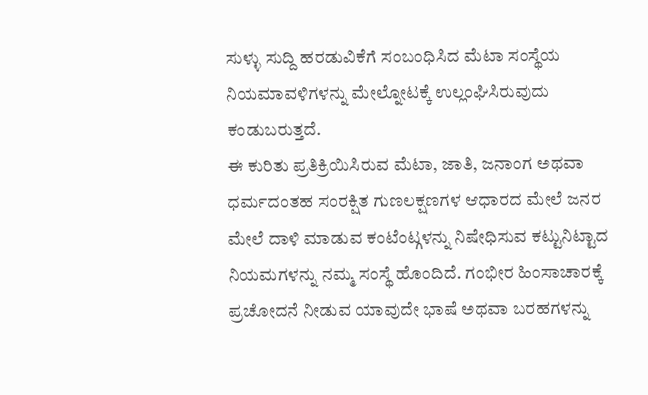ಸುಳ್ಳು ಸುದ್ದಿ ಹರಡುವಿಕೆಗೆ ಸಂಬಂಧಿಸಿದ ಮೆಟಾ ಸಂಸ್ಥೆಯ ನಿಯಮಾವಳಿಗಳನ್ನು ಮೇಲ್ನೋಟಕ್ಕೆ ಉಲ್ಲಂಘಿಸಿರುವುದು ಕಂಡುಬರುತ್ತದೆ.
ಈ ಕುರಿತು ಪ್ರತಿಕ್ರಿಯಿಸಿರುವ ಮೆಟಾ, ಜಾತಿ, ಜನಾಂಗ ಅಥವಾ ಧರ್ಮದಂತಹ ಸಂರಕ್ಷಿತ ಗುಣಲಕ್ಷಣಗಳ ಆಧಾರದ ಮೇಲೆ ಜನರ ಮೇಲೆ ದಾಳಿ ಮಾಡುವ ಕಂಟೆಂಟ್ಗಳನ್ನು ನಿಷೇಧಿಸುವ ಕಟ್ಟುನಿಟ್ಟಾದ ನಿಯಮಗಳನ್ನು ನಮ್ಮ ಸಂಸ್ಥೆ ಹೊಂದಿದೆ. ಗಂಭೀರ ಹಿಂಸಾಚಾರಕ್ಕೆ ಪ್ರಚೋದನೆ ನೀಡುವ ಯಾವುದೇ ಭಾಷೆ ಅಥವಾ ಬರಹಗಳನ್ನು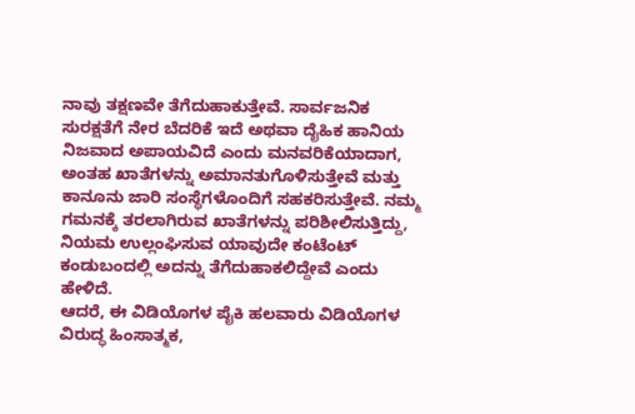ನಾವು ತಕ್ಷಣವೇ ತೆಗೆದುಹಾಕುತ್ತೇವೆ. ಸಾರ್ವಜನಿಕ ಸುರಕ್ಷತೆಗೆ ನೇರ ಬೆದರಿಕೆ ಇದೆ ಅಥವಾ ದೈಹಿಕ ಹಾನಿಯ ನಿಜವಾದ ಅಪಾಯವಿದೆ ಎಂದು ಮನವರಿಕೆಯಾದಾಗ, ಅಂತಹ ಖಾತೆಗಳನ್ನು ಅಮಾನತುಗೊಳಿಸುತ್ತೇವೆ ಮತ್ತು ಕಾನೂನು ಜಾರಿ ಸಂಸ್ಥೆಗಳೊಂದಿಗೆ ಸಹಕರಿಸುತ್ತೇವೆ. ನಮ್ಮ ಗಮನಕ್ಕೆ ತರಲಾಗಿರುವ ಖಾತೆಗಳನ್ನು ಪರಿಶೀಲಿಸುತ್ತಿದ್ದು, ನಿಯಮ ಉಲ್ಲಂಘಿಸುವ ಯಾವುದೇ ಕಂಟೆಂಟ್ ಕಂಡುಬಂದಲ್ಲಿ ಅದನ್ನು ತೆಗೆದುಹಾಕಲಿದ್ದೇವೆ ಎಂದು ಹೇಳಿದೆ.
ಆದರೆ, ಈ ವಿಡಿಯೊಗಳ ಪೈಕಿ ಹಲವಾರು ವಿಡಿಯೊಗಳ ವಿರುದ್ಧ ಹಿಂಸಾತ್ಮಕ,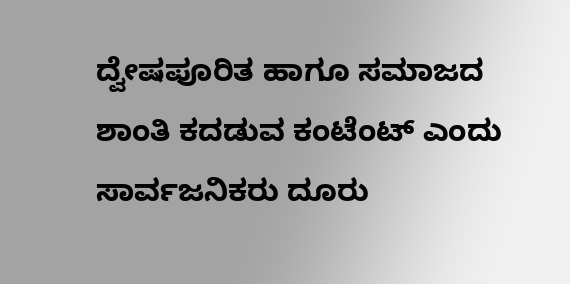ದ್ವೇಷಪೂರಿತ ಹಾಗೂ ಸಮಾಜದ ಶಾಂತಿ ಕದಡುವ ಕಂಟೆಂಟ್ ಎಂದು ಸಾರ್ವಜನಿಕರು ದೂರು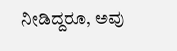ನೀಡಿದ್ದರೂ, ಅವು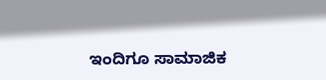ಇಂದಿಗೂ ಸಾಮಾಜಿಕ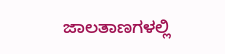ಜಾಲತಾಣಗಳಲ್ಲಿ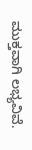ಮುಕ್ತವಾಗಿ ಲಭ್ಯವಿವೆ.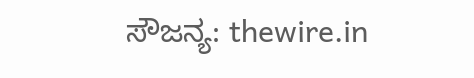ಸೌಜನ್ಯ: thewire.in